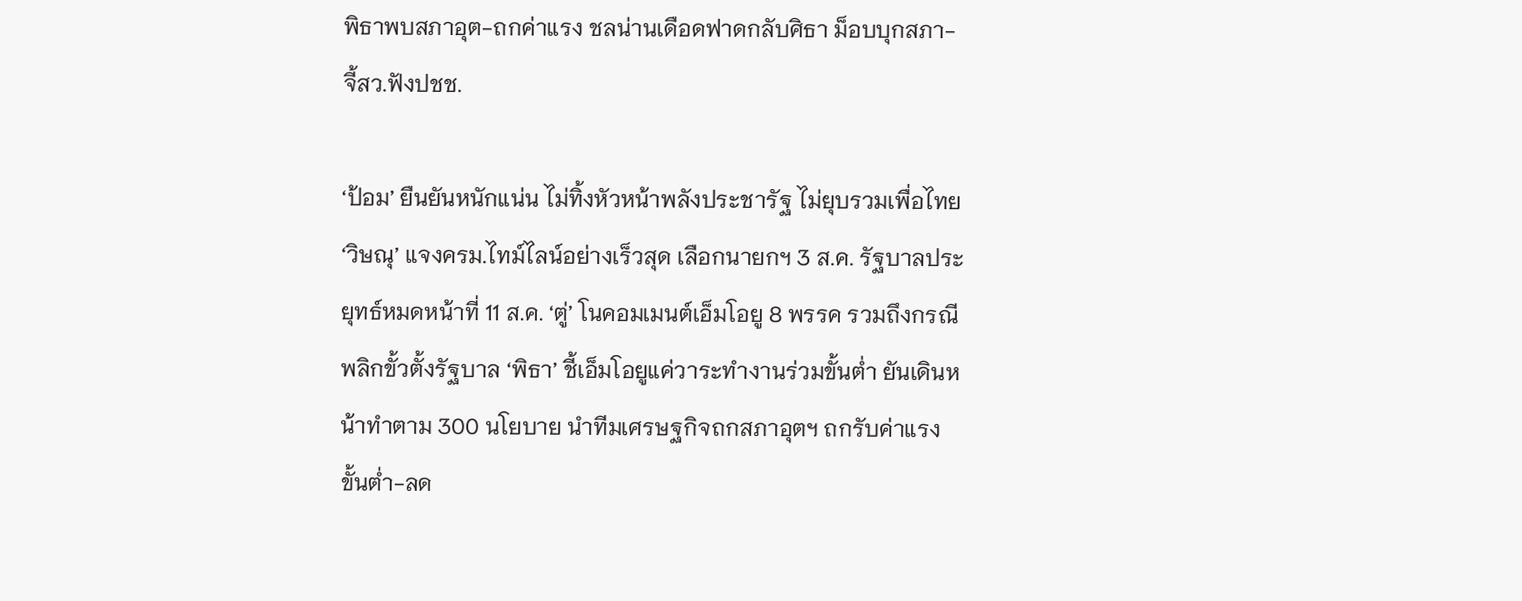พิธาพบสภาอุต-ถกค่าแรง ชลน่านเดือดฟาดกลับศิธา ม็อบบุกสภา-จี้สว.ฟังปชช.

‘ป้อม’ ยืนยันหนักแน่น ไม่ทิ้งหัวหน้าพลังประชารัฐ ไม่ยุบรวมเพื่อไทย ‘วิษณุ’ แจงครม.ไทม์ไลน์อย่างเร็วสุด เลือกนายกฯ 3 ส.ค. รัฐบาลประยุทธ์หมดหน้าที่ 11 ส.ค. ‘ตู่’ โนคอมเมนต์เอ็มโอยู 8 พรรค รวมถึงกรณีพลิกขั้วตั้งรัฐบาล ‘พิธา’ ชี้เอ็มโอยูแค่วาระทำงานร่วมขั้นต่ำ ยันเดินหน้าทำตาม 300 นโยบาย นำทีมเศรษฐกิจถกสภาอุตฯ ถกรับค่าแรงขั้นต่ำ-ลด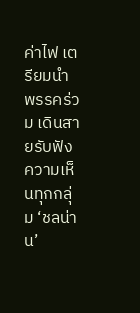ค่าไฟ เตรียมนำพรรคร่วม เดินสายรับฟังความเห็นทุกกลุ่ม ‘ชลน่าน’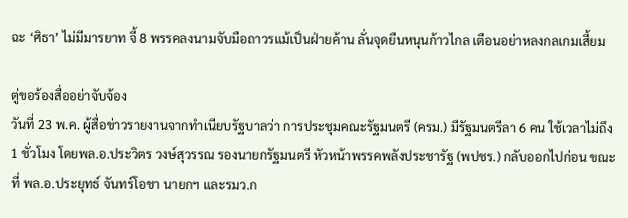ฉะ ‘ศิธา’ ไม่มีมารยาท จี้ 8 พรรคลงนามจับมือถาวรแม้เป็นฝ่ายค้าน ลั่นจุดยืนหนุนก้าวไกล เตือนอย่าหลงกลเกมเสี้ยม

ตู่ขอร้องสื่ออย่าจับจ้อง
วันที่ 23 พ.ค. ผู้สื่อข่าวรายงานจากทำเนียบรัฐบาลว่า การประชุมคณะรัฐมนตรี (ครม.) มีรัฐมนตรีลา 6 คน ใช้เวลาไม่ถึง 1 ชั่วโมง โดยพล.อ.ประวิตร วงษ์สุวรรณ รองนายกรัฐมนตรี หัวหน้าพรรคพลังประชารัฐ (พปชร.) กลับออกไปก่อน ขณะที่ พล.อ.ประยุทธ์ จันทร์โอชา นายกฯ และรมว.ก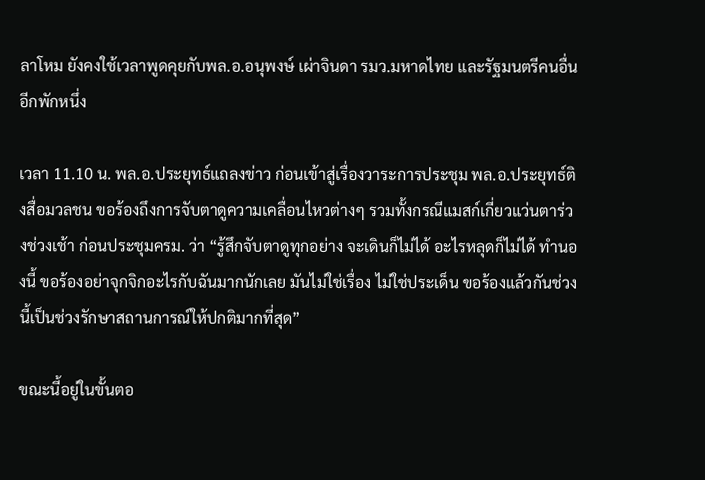ลาโหม ยังคงใช้เวลาพูดคุยกับพล.อ.อนุพงษ์ เผ่าจินดา รมว.มหาดไทย และรัฐมนตรีคนอื่นอีกพักหนึ่ง

เวลา 11.10 น. พล.อ.ประยุทธ์แถลงข่าว ก่อนเข้าสู่เรื่องวาระการประชุม พล.อ.ประยุทธ์ติงสื่อมวลชน ขอร้องถึงการจับตาดูความเคลื่อนไหวต่างๆ รวมทั้งกรณีแมสก์เกี่ยวแว่นตาร่วงช่วงเช้า ก่อนประชุมครม. ว่า “รู้สึกจับตาดูทุกอย่าง จะเดินก็ไม่ได้ อะไรหลุดก็ไม่ได้ ทำนองนี้ ขอร้องอย่าจุกจิกอะไรกับฉันมากนักเลย มันไม่ใช่เรื่อง ไม่ใช่ประเด็น ขอร้องแล้วกันช่วงนี้เป็นช่วงรักษาสถานการณ์ให้ปกติมากที่สุด”

ขณะนี้อยู่ในขั้นตอ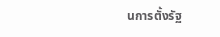นการตั้งรัฐ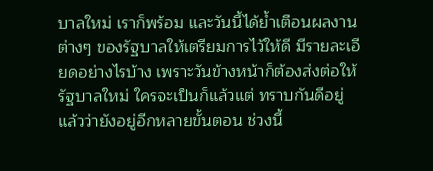บาลใหม่ เราก็พร้อม และวันนี้ได้ย้ำเตือนผลงานต่างๆ ของรัฐบาลให้เตรียมการไว้ให้ดี มีรายละเอียดอย่างไรบ้าง เพราะวันข้างหน้าก็ต้องส่งต่อให้รัฐบาลใหม่ ใครจะเป็นก็แล้วแต่ ทราบกันดีอยู่แล้วว่ายังอยู่อีกหลายขั้นตอน ช่วงนี้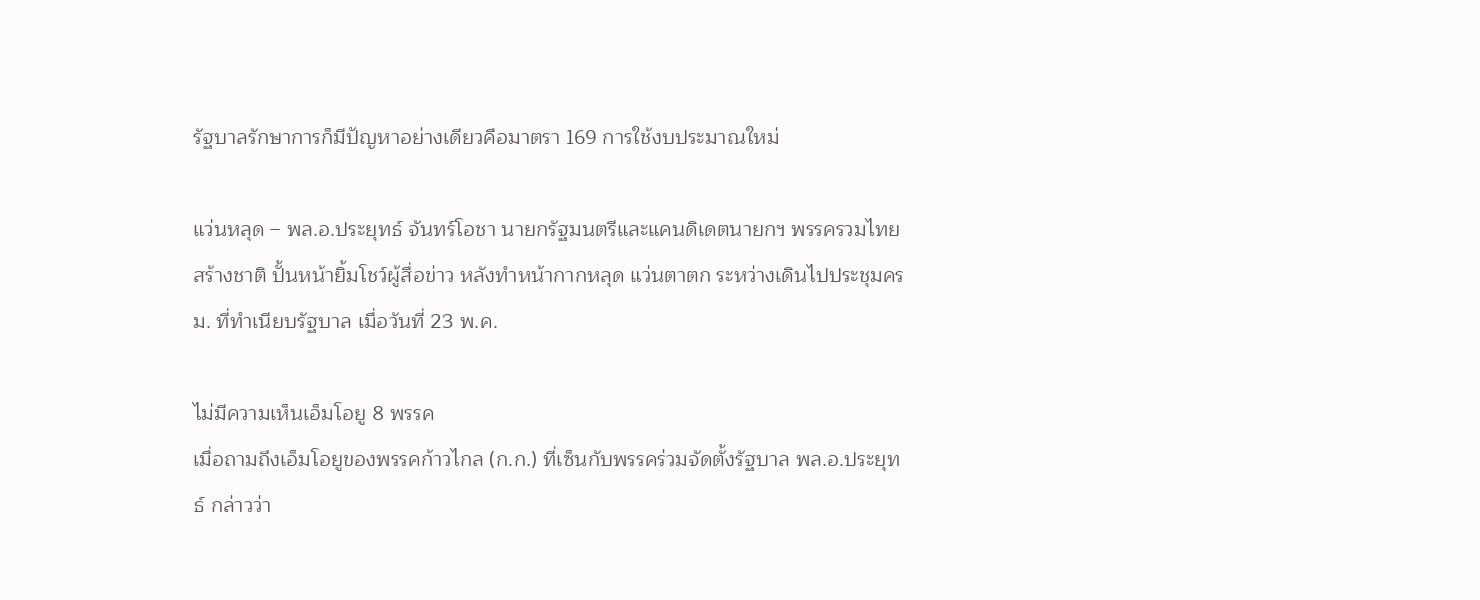รัฐบาลรักษาการก็มีปัญหาอย่างเดียวคือมาตรา 169 การใช้งบประมาณใหม่

แว่นหลุด – พล.อ.ประยุทธ์ จันทร์โอชา นายกรัฐมนตรีและแคนดิเดตนายกฯ พรรครวมไทยสร้างชาติ ปั้นหน้ายิ้มโชว์ผู้สื่อข่าว หลังทำหน้ากากหลุด แว่นตาตก ระหว่างเดินไปประชุมครม. ที่ทำเนียบรัฐบาล เมื่อวันที่ 23 พ.ค.

ไม่มีความเห็นเอ็มโอยู 8 พรรค
เมื่อถามถึงเอ็มโอยูของพรรคก้าวไกล (ก.ก.) ที่เซ็นกับพรรคร่วมจัดตั้งรัฐบาล พล.อ.ประยุทธ์ กล่าวว่า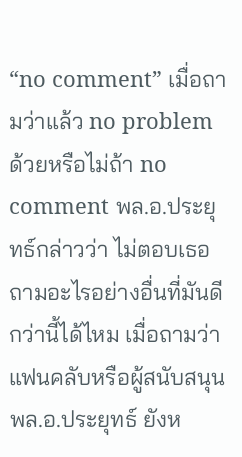“no comment” เมื่อถามว่าแล้ว no problem ด้วยหรือไม่ถ้า no comment พล.อ.ประยุทธ์กล่าวว่า ไม่ตอบเธอ ถามอะไรอย่างอื่นที่มันดีกว่านี้ได้ไหม เมื่อถามว่าแฟนคลับหรือผู้สนับสนุนพล.อ.ประยุทธ์ ยังห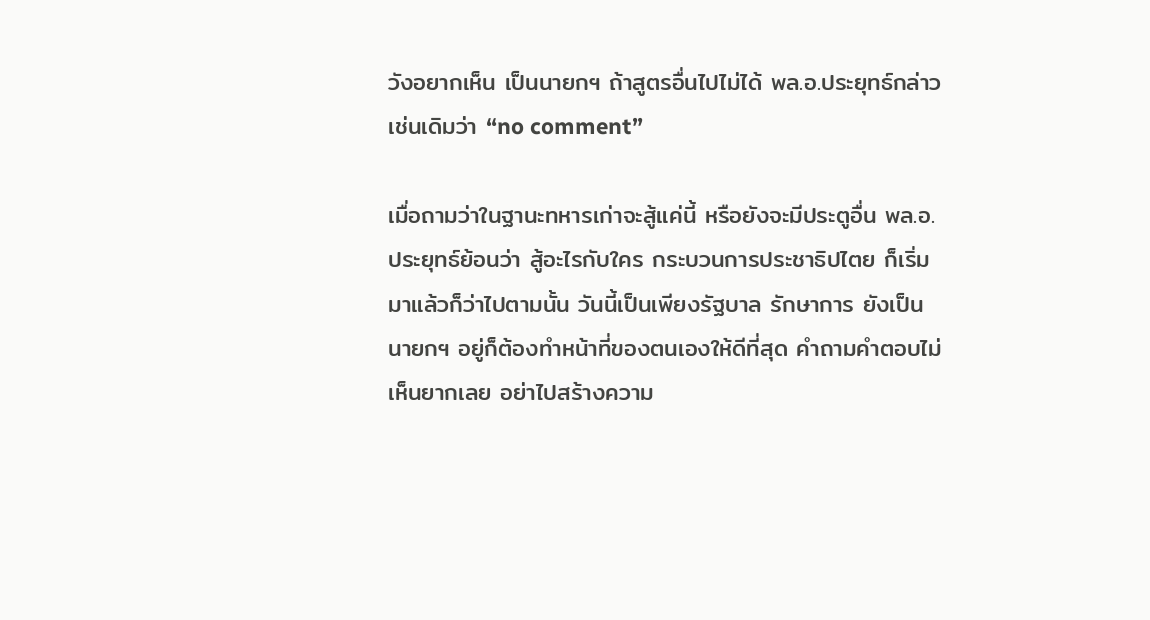วังอยากเห็น เป็นนายกฯ ถ้าสูตรอื่นไปไม่ได้ พล.อ.ประยุทธ์กล่าวเช่นเดิมว่า “no comment”

เมื่อถามว่าในฐานะทหารเก่าจะสู้แค่นี้ หรือยังจะมีประตูอื่น พล.อ.ประยุทธ์ย้อนว่า สู้อะไรกับใคร กระบวนการประชาธิปไตย ก็เริ่มมาแล้วก็ว่าไปตามนั้น วันนี้เป็นเพียงรัฐบาล รักษาการ ยังเป็นนายกฯ อยู่ก็ต้องทำหน้าที่ของตนเองให้ดีที่สุด คำถามคำตอบไม่เห็นยากเลย อย่าไปสร้างความ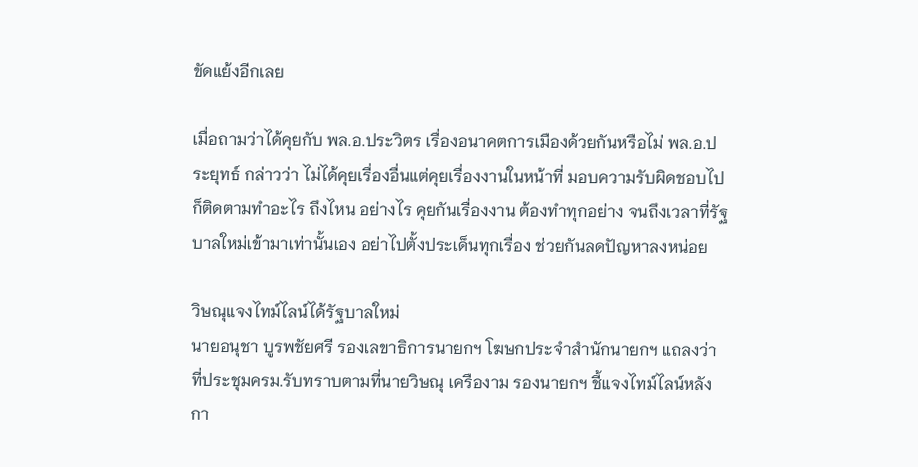ขัดแย้งอีกเลย

เมื่อถามว่าได้คุยกับ พล.อ.ประวิตร เรื่องอนาคตการเมืองด้วยกันหรือไม่ พล.อ.ประยุทธ์ กล่าวว่า ไม่ได้คุยเรื่องอื่นแต่คุยเรื่องงานในหน้าที่ มอบความรับผิดชอบไปก็ติดตามทำอะไร ถึงไหน อย่างไร คุยกันเรื่องงาน ต้องทำทุกอย่าง จนถึงเวลาที่รัฐบาลใหม่เข้ามาเท่านั้นเอง อย่าไปตั้งประเด็นทุกเรื่อง ช่วยกันลดปัญหาลงหน่อย

วิษณุแจงไทม์ไลน์ได้รัฐบาลใหม่
นายอนุชา บูรพชัยศรี รองเลขาธิการนายกฯ โฆษกประจำสำนักนายกฯ แถลงว่า ที่ประชุมครม.รับทราบตามที่นายวิษณุ เครืองาม รองนายกฯ ชี้แจงไทม์ไลน์หลังกา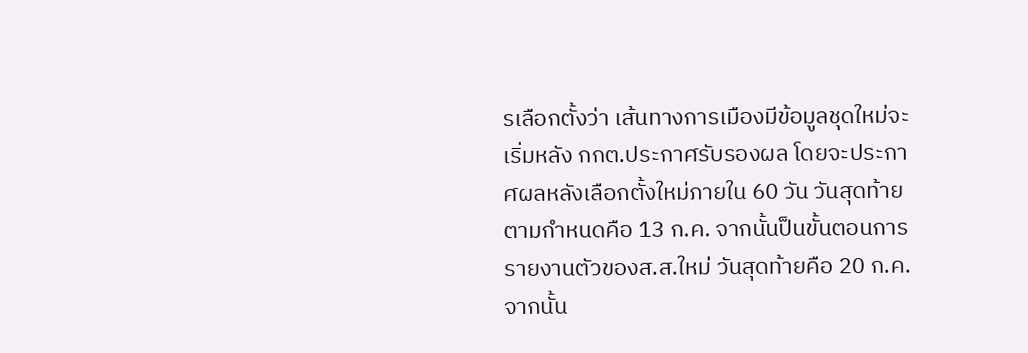รเลือกตั้งว่า เส้นทางการเมืองมีข้อมูลชุดใหม่จะเริ่มหลัง กกต.ประกาศรับรองผล โดยจะประกาศผลหลังเลือกตั้งใหม่ภายใน 60 วัน วันสุดท้ายตามกำหนดคือ 13 ก.ค. จากนั้นป็นขั้นตอนการรายงานตัวของส.ส.ใหม่ วันสุดท้ายคือ 20 ก.ค. จากนั้น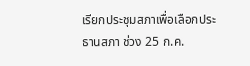เรียกประชุมสภาเพื่อเลือกประธานสภา ช่วง 25 ก.ค.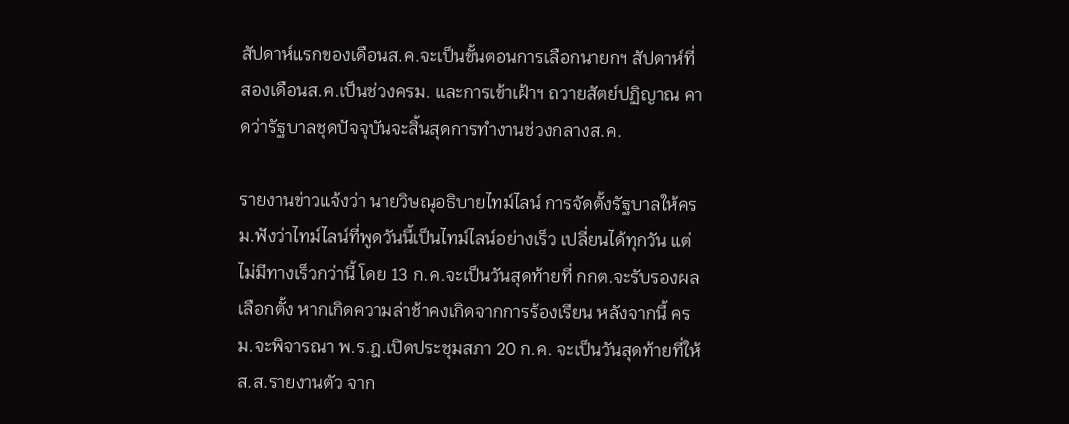สัปดาห์แรกของเดือนส.ค.จะเป็นขั้นตอนการเลือกนายกฯ สัปดาห์ที่สองเดือนส.ค.เป็นช่วงครม. และการเข้าเฝ้าฯ ถวายสัตย์ปฏิญาณ คาดว่ารัฐบาลชุดปัจจุบันจะสิ้นสุดการทำงานช่วงกลางส.ค.

รายงานข่าวแจ้งว่า นายวิษณุอธิบายไทม์ไลน์ การจัดตั้งรัฐบาลให้ครม.ฟังว่าไทม์ไลน์ที่พูดวันนี้เป็นไทม์ไลน์อย่างเร็ว เปลี่ยนได้ทุกวัน แต่ไม่มีทางเร็วกว่านี้ โดย 13 ก.ค.จะเป็นวันสุดท้ายที่ กกต.จะรับรองผลเลือกตั้ง หากเกิดความล่าช้าคงเกิดจากการร้องเรียน หลังจากนี้ ครม.จะพิจารณา พ.ร.ฎ.เปิดประชุมสภา 20 ก.ค. จะเป็นวันสุดท้ายที่ให้ส.ส.รายงานตัว จาก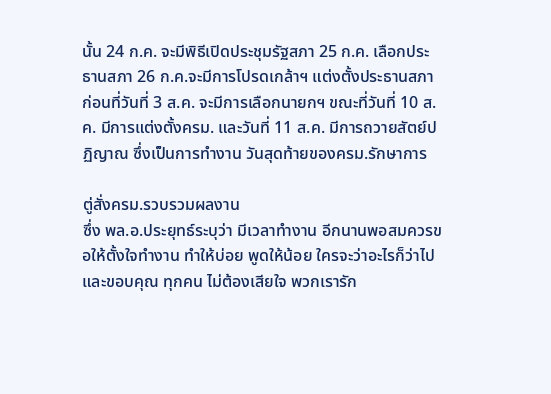นั้น 24 ก.ค. จะมีพิธีเปิดประชุมรัฐสภา 25 ก.ค. เลือกประธานสภา 26 ก.ค.จะมีการโปรดเกล้าฯ แต่งตั้งประธานสภา ก่อนที่วันที่ 3 ส.ค. จะมีการเลือกนายกฯ ขณะที่วันที่ 10 ส.ค. มีการแต่งตั้งครม. และวันที่ 11 ส.ค. มีการถวายสัตย์ปฏิญาณ ซึ่งเป็นการทำงาน วันสุดท้ายของครม.รักษาการ

ตู่สั่งครม.รวบรวมผลงาน
ซึ่ง พล.อ.ประยุทธ์ระบุว่า มีเวลาทำงาน อีกนานพอสมควรขอให้ตั้งใจทำงาน ทำให้บ่อย พูดให้น้อย ใครจะว่าอะไรก็ว่าไป และขอบคุณ ทุกคน ไม่ต้องเสียใจ พวกเรารัก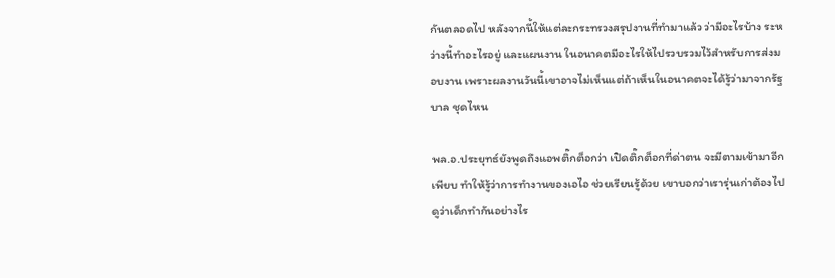กันตลอดไป หลังจากนี้ให้แต่ละกระทรวงสรุปงานที่ทำมาแล้ว ว่ามีอะไรบ้าง ระหว่างนี้ทำอะไรอยู่ และแผนงาน ในอนาคตมีอะไรให้ไปรวบรวมไว้สำหรับการส่งมอบงาน เพราะผลงานวันนี้เขาอาจไม่เห็นแต่ถ้าเห็นในอนาคตจะได้รู้ว่ามาจากรัฐบาล ชุดไหน

พล.อ.ประยุทธ์ยังพูดถึงแอพติ๊กต็อกว่า เปิดติ๊กต็อกที่ด่าตน จะมีตามเข้ามาอีกเพียบ ทำให้รู้ว่าการทำงานของเอไอ ช่วยเรียนรู้ด้วย เขาบอกว่าเรารุ่นเก่าต้องไปดูว่าเด็กทำกันอย่างไร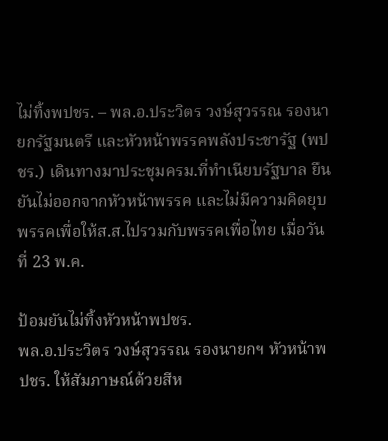ไม่ทิ้งพปชร. – พล.อ.ประวิตร วงษ์สุวรรณ รองนายกรัฐมนตรี และหัวหน้าพรรคพลังประชารัฐ (พปชร.) เดินทางมาประชุมครม.ที่ทำเนียบรัฐบาล ยืนยันไม่ออกจากหัวหน้าพรรค และไม่มีความคิดยุบพรรคเพื่อให้ส.ส.ไปรวมกับพรรคเพื่อไทย เมื่อวันที่ 23 พ.ค.

ป้อมยันไม่ทิ้งหัวหน้าพปชร.
พล.อ.ประวิตร วงษ์สุวรรณ รองนายกฯ หัวหน้าพปชร. ให้สัมภาษณ์ด้วยสีห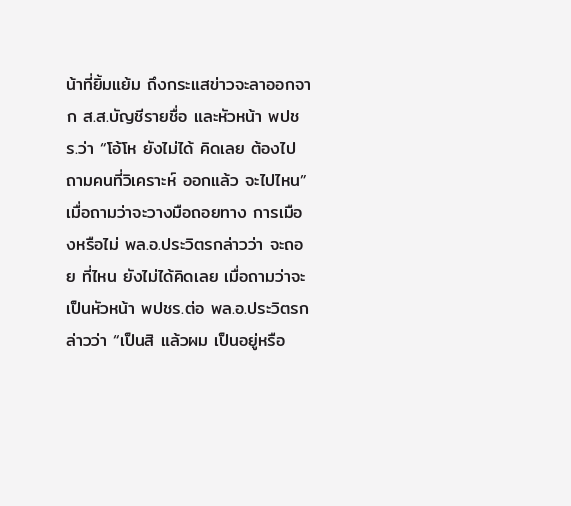น้าที่ยิ้มแย้ม ถึงกระแสข่าวจะลาออกจาก ส.ส.บัญชีรายชื่อ และหัวหน้า พปชร.ว่า “โอ้โห ยังไม่ได้ คิดเลย ต้องไปถามคนที่วิเคราะห์ ออกแล้ว จะไปไหน” เมื่อถามว่าจะวางมือถอยทาง การเมืองหรือไม่ พล.อ.ประวิตรกล่าวว่า จะถอย ที่ไหน ยังไม่ได้คิดเลย เมื่อถามว่าจะเป็นหัวหน้า พปชร.ต่อ พล.อ.ประวิตรกล่าวว่า “เป็นสิ แล้วผม เป็นอยู่หรือ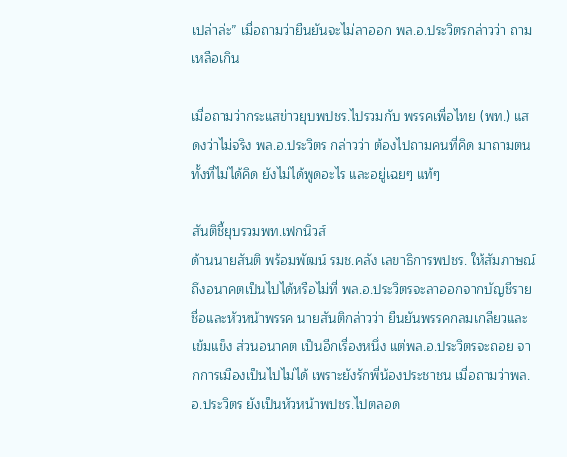เปล่าล่ะ” เมื่อถามว่ายืนยันจะไม่ลาออก พล.อ.ประวิตรกล่าวว่า ถามเหลือเกิน

เมื่อถามว่ากระแสข่าวยุบพปชร.ไปรวมกับ พรรคเพื่อไทย (พท.) แสดงว่าไม่จริง พล.อ.ประวิตร กล่าวว่า ต้องไปถามคนที่คิด มาถามตนทั้งที่ไม่ได้คิด ยังไม่ได้พูดอะไร และอยู่เฉยๆ แท้ๆ

สันติชี้ยุบรวมพท.เฟกนิวส์
ด้านนายสันติ พร้อมพัฒน์ รมช.คลัง เลขาธิการพปชร. ให้สัมภาษณ์ถึงอนาคตเป็นไปได้หรือไม่ที่ พล.อ.ประวิตรจะลาออกจากบัญชีรายชื่อและหัวหน้าพรรค นายสันติกล่าวว่า ยืนยันพรรคกลมเกลียวและเข้มแข็ง ส่วนอนาคต เป็นอีกเรื่องหนึ่ง แต่พล.อ.ประวิตรจะถอย จากการเมืองเป็นไปไม่ได้ เพราะยังรักพี่น้องประชาชน เมื่อถามว่าพล.อ.ประวิตร ยังเป็นหัวหน้าพปชร.ไปตลอด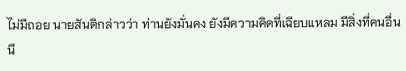ไม่มีถอย นายสันติกล่าวว่า ท่านยังมั่นคง ยังมีความคิดที่เฉียบแหลม มีสิ่งที่คนอื่นนึ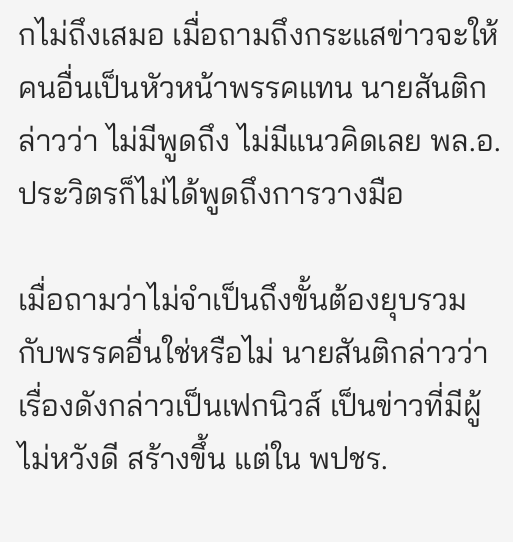กไม่ถึงเสมอ เมื่อถามถึงกระแสข่าวจะให้คนอื่นเป็นหัวหน้าพรรคแทน นายสันติกล่าวว่า ไม่มีพูดถึง ไม่มีแนวคิดเลย พล.อ.ประวิตรก็ไม่ได้พูดถึงการวางมือ

เมื่อถามว่าไม่จำเป็นถึงขั้นต้องยุบรวม กับพรรคอื่นใช่หรือไม่ นายสันติกล่าวว่า เรื่องดังกล่าวเป็นเฟกนิวส์ เป็นข่าวที่มีผู้ไม่หวังดี สร้างขึ้น แต่ใน พปชร.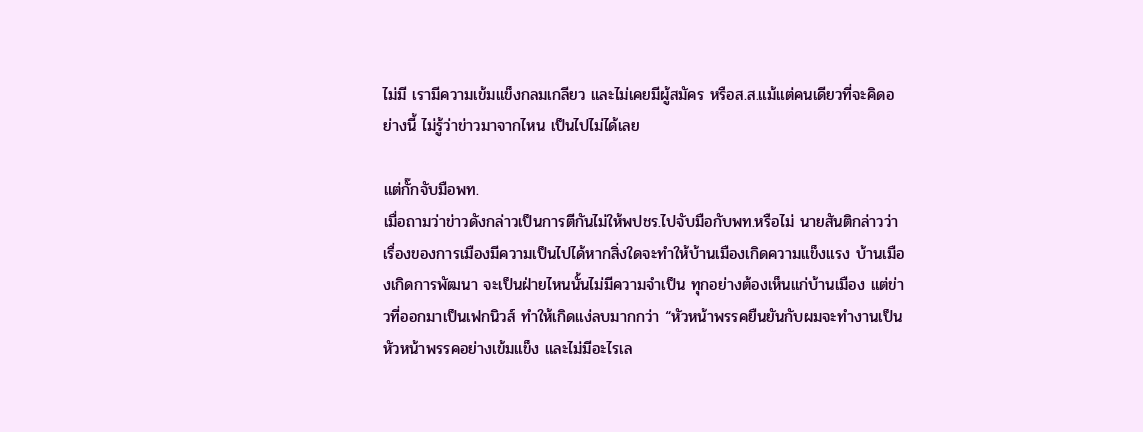ไม่มี เรามีความเข้มแข็งกลมเกลียว และไม่เคยมีผู้สมัคร หรือส.ส.แม้แต่คนเดียวที่จะคิดอย่างนี้ ไม่รู้ว่าข่าวมาจากไหน เป็นไปไม่ได้เลย

แต่กั๊กจับมือพท.
เมื่อถามว่าข่าวดังกล่าวเป็นการตีกันไม่ให้พปชร.ไปจับมือกับพท.หรือไม่ นายสันติกล่าวว่า เรื่องของการเมืองมีความเป็นไปได้หากสิ่งใดจะทำให้บ้านเมืองเกิดความแข็งแรง บ้านเมืองเกิดการพัฒนา จะเป็นฝ่ายไหนนั้นไม่มีความจำเป็น ทุกอย่างต้องเห็นแก่บ้านเมือง แต่ข่าวที่ออกมาเป็นเฟกนิวส์ ทำให้เกิดแง่ลบมากกว่า “หัวหน้าพรรคยืนยันกับผมจะทำงานเป็นหัวหน้าพรรคอย่างเข้มแข็ง และไม่มีอะไรเล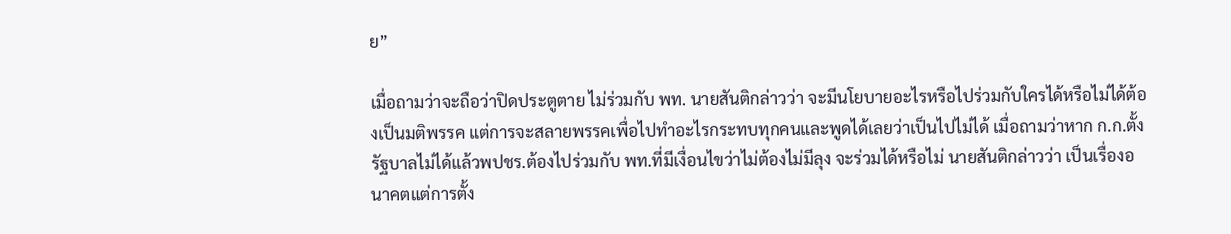ย”

เมื่อถามว่าจะถือว่าปิดประตูตาย ไม่ร่วมกับ พท. นายสันติกล่าวว่า จะมีนโยบายอะไรหรือไปร่วมกับใครได้หรือไม่ได้ต้องเป็นมติพรรค แต่การจะสลายพรรคเพื่อไปทำอะไรกระทบทุกคนและพูดได้เลยว่าเป็นไปไม่ได้ เมื่อถามว่าหาก ก.ก.ตั้งรัฐบาลไม่ได้แล้วพปชร.ต้องไปร่วมกับ พท.ที่มีเงื่อนไขว่าไม่ต้องไม่มีลุง จะร่วมได้หรือไม่ นายสันติกล่าวว่า เป็นเรื่องอนาคตแต่การตั้ง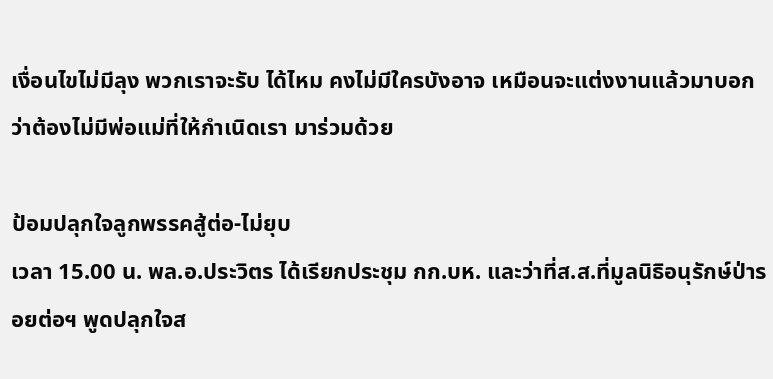เงื่อนไขไม่มีลุง พวกเราจะรับ ได้ไหม คงไม่มีใครบังอาจ เหมือนจะแต่งงานแล้วมาบอกว่าต้องไม่มีพ่อแม่ที่ให้กำเนิดเรา มาร่วมด้วย

ป้อมปลุกใจลูกพรรคสู้ต่อ-ไม่ยุบ
เวลา 15.00 น. พล.อ.ประวิตร ได้เรียกประชุม กก.บห. และว่าที่ส.ส.ที่มูลนิธิอนุรักษ์ป่ารอยต่อฯ พูดปลุกใจส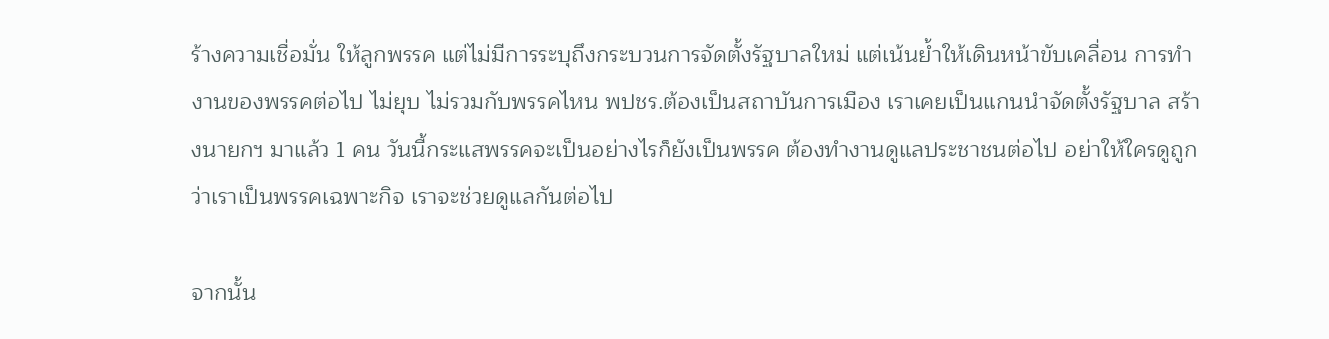ร้างความเชื่อมั่น ให้ลูกพรรค แต่ไม่มีการระบุถึงกระบวนการจัดตั้งรัฐบาลใหม่ แต่เน้นย้ำให้เดินหน้าขับเคลื่อน การทำงานของพรรคต่อไป ไม่ยุบ ไม่รวมกับพรรคไหน พปชร.ต้องเป็นสถาบันการเมือง เราเคยเป็นแกนนำจัดตั้งรัฐบาล สร้างนายกฯ มาแล้ว 1 คน วันนี้กระแสพรรคจะเป็นอย่างไรก็ยังเป็นพรรค ต้องทำงานดูแลประชาชนต่อไป อย่าให้ใครดูถูกว่าเราเป็นพรรคเฉพาะกิจ เราจะช่วยดูแลกันต่อไป

จากนั้น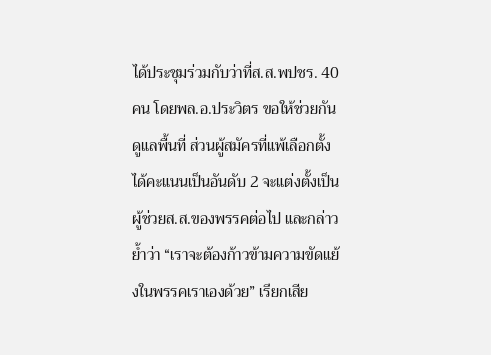ได้ประชุมร่วมกับว่าที่ส.ส.พปชร. 40 คน โดยพล.อ.ประวิตร ขอให้ช่วยกันดูแลพื้นที่ ส่วนผู้สมัครที่แพ้เลือกตั้งได้คะแนนเป็นอันดับ 2 จะแต่งตั้งเป็นผู้ช่วยส.ส.ของพรรคต่อไป และกล่าวย้ำว่า “เราจะต้องก้าวข้ามความขัดแย้งในพรรคเราเองด้วย” เรียกเสีย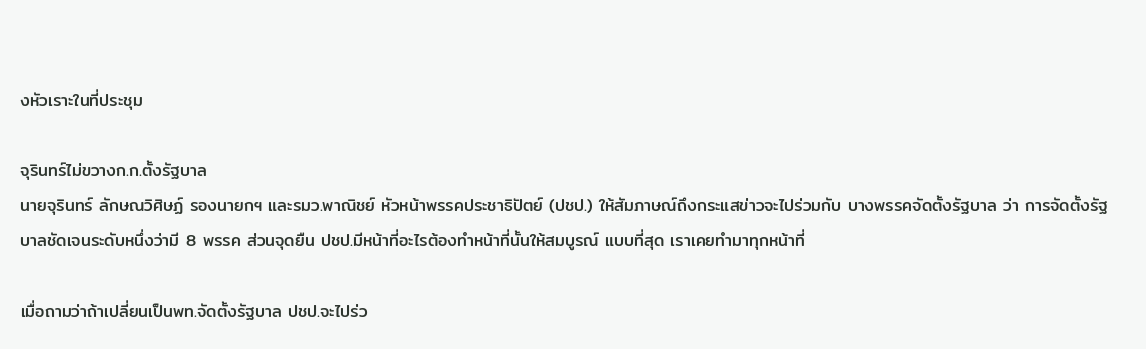งหัวเราะในที่ประชุม

จุรินทร์ไม่ขวางก.ก.ตั้งรัฐบาล
นายจุรินทร์ ลักษณวิศิษฏ์ รองนายกฯ และรมว.พาณิชย์ หัวหน้าพรรคประชาธิปัตย์ (ปชป.) ให้สัมภาษณ์ถึงกระแสข่าวจะไปร่วมกับ บางพรรคจัดตั้งรัฐบาล ว่า การจัดตั้งรัฐบาลชัดเจนระดับหนึ่งว่ามี 8 พรรค ส่วนจุดยืน ปชป.มีหน้าที่อะไรต้องทำหน้าที่นั้นให้สมบูรณ์ แบบที่สุด เราเคยทำมาทุกหน้าที่

เมื่อถามว่าถ้าเปลี่ยนเป็นพท.จัดตั้งรัฐบาล ปชป.จะไปร่ว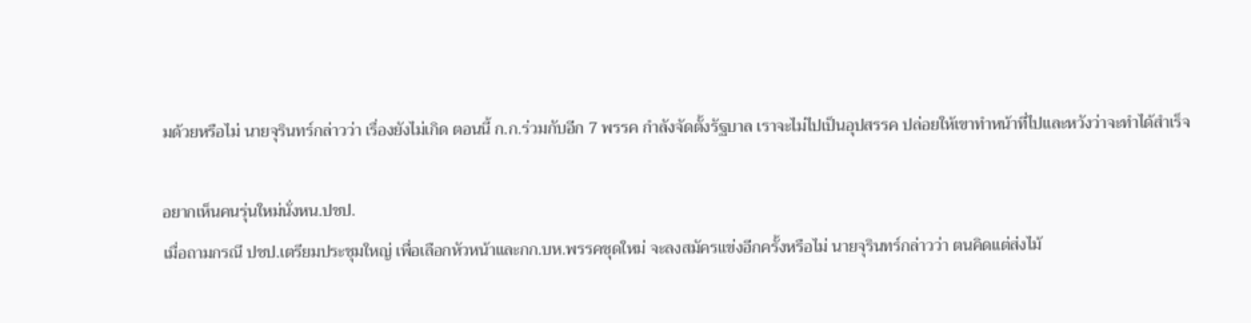มด้วยหรือไม่ นายจุรินทร์กล่าวว่า เรื่องยังไม่เกิด ตอนนี้ ก.ก.ร่วมกับอีก 7 พรรค กำลังจัดตั้งรัฐบาล เราจะไม่ไปเป็นอุปสรรค ปล่อยให้เขาทำหน้าที่ไปและหวังว่าจะทำได้สำเร็จ

อยากเห็นคนรุ่นใหม่นั่งหน.ปชป.
เมื่อถามกรณี ปชป.เตรียมประชุมใหญ่ เพื่อเลือกหัวหน้าและกก.บห.พรรคชุดใหม่ จะลงสมัครแข่งอีกครั้งหรือไม่ นายจุรินทร์กล่าวว่า ตนคิดแต่ส่งไม้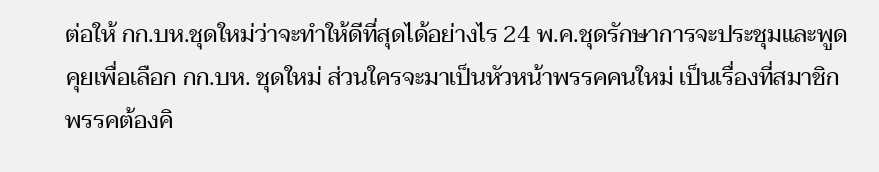ต่อให้ กก.บห.ชุดใหม่ว่าจะทำให้ดีที่สุดได้อย่างไร 24 พ.ค.ชุดรักษาการจะประชุมและพูดคุยเพื่อเลือก กก.บห. ชุดใหม่ ส่วนใครจะมาเป็นหัวหน้าพรรคคนใหม่ เป็นเรื่องที่สมาชิกพรรคต้องคิ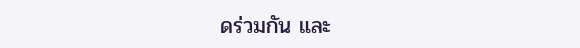ดร่วมกัน และ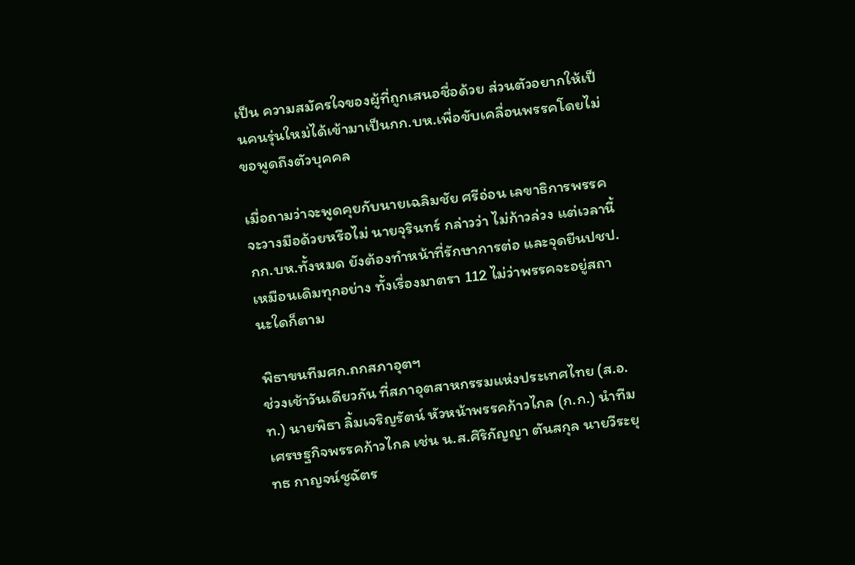เป็น ความสมัครใจของผู้ที่ถูกเสนอชื่อด้วย ส่วนตัวอยากให้เป็นคนรุ่นใหม่ได้เข้ามาเป็นกก.บห.เพื่อขับเคลื่อนพรรคโดยไม่ขอพูดถึงตัวบุคคล

เมื่อถามว่าจะพูดคุยกับนายเฉลิมชัย ศรีอ่อน เลขาธิการพรรค จะวางมือด้วยหรือไม่ นายจุรินทร์ กล่าวว่า ไม่ก้าวล่วง แต่เวลานี้ กก.บห.ทั้งหมด ยังต้องทำหน้าที่รักษาการต่อ และจุดยืนปชป.เหมือนเดิมทุกอย่าง ทั้งเรื่องมาตรา 112 ไม่ว่าพรรคจะอยู่สถานะใดก็ตาม

พิธาขนทีมศก.ถกสภาอุตฯ
ช่วงเช้าวันเดียวกัน ที่สภาอุตสาหกรรมแห่งประเทศไทย (ส.อ.ท.) นายพิธา ลิ้มเจริญรัตน์ หัวหน้าพรรคก้าวไกล (ก.ก.) นำทีมเศรษฐกิจพรรคก้าวไกล เช่น น.ส.ศิริกัญญา ตันสกุล นายวีระยุทธ กาญจน์ชูฉัตร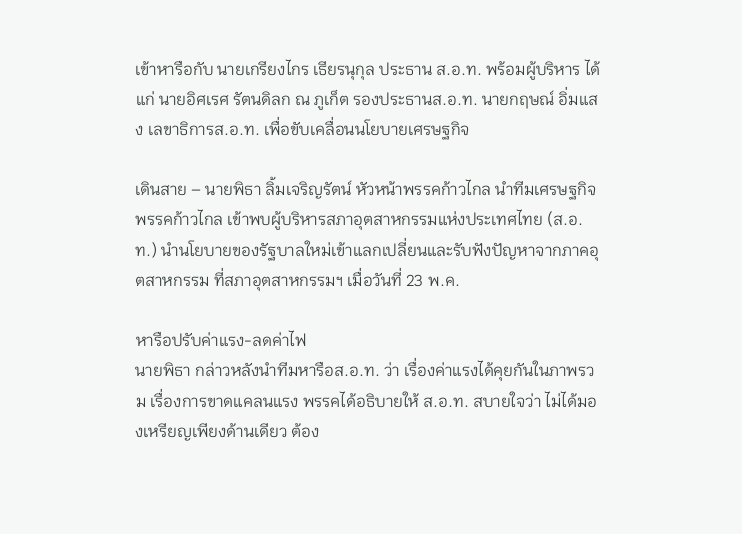เข้าหารือกับ นายเกรียงไกร เธียรนุกุล ประธาน ส.อ.ท. พร้อมผู้บริหาร ได้แก่ นายอิศเรศ รัตนดิลก ณ ภูเก็ต รองประธานส.อ.ท. นายกฤษณ์ อิ่มแสง เลขาธิการส.อ.ท. เพื่อขับเคลื่อนนโยบายเศรษฐกิจ

เดินสาย – นายพิธา ลิ้มเจริญรัตน์ หัวหน้าพรรคก้าวไกล นำทีมเศรษฐกิจพรรคก้าวไกล เข้าพบผู้บริหารสภาอุตสาหกรรมแห่งประเทศไทย (ส.อ.ท.) นำนโยบายของรัฐบาลใหม่เข้าแลกเปลี่ยนและรับฟังปัญหาจากภาคอุตสาหกรรม ที่สภาอุตสาหกรรมฯ เมื่อวันที่ 23 พ.ค.

หารือปรับค่าแรง-ลดค่าไฟ
นายพิธา กล่าวหลังนำทีมหารือส.อ.ท. ว่า เรื่องค่าแรงได้คุยกันในภาพรวม เรื่องการขาดแคลนแรง พรรคได้อธิบายให้ ส.อ.ท. สบายใจว่า ไม่ได้มองเหรียญเพียงด้านเดียว ต้อง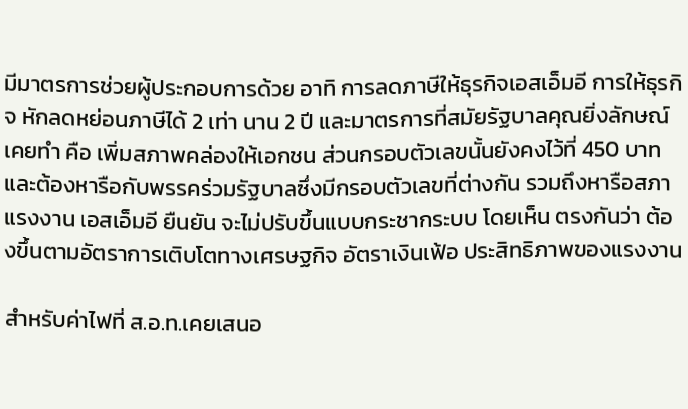มีมาตรการช่วยผู้ประกอบการด้วย อาทิ การลดภาษีให้ธุรกิจเอสเอ็มอี การให้ธุรกิจ หักลดหย่อนภาษีได้ 2 เท่า นาน 2 ปี และมาตรการที่สมัยรัฐบาลคุณยิ่งลักษณ์เคยทำ คือ เพิ่มสภาพคล่องให้เอกชน ส่วนกรอบตัวเลขนั้นยังคงไว้ที่ 450 บาท และต้องหารือกับพรรคร่วมรัฐบาลซึ่งมีกรอบตัวเลขที่ต่างกัน รวมถึงหารือสภาแรงงาน เอสเอ็มอี ยืนยัน จะไม่ปรับขึ้นแบบกระชากระบบ โดยเห็น ตรงกันว่า ต้องขึ้นตามอัตราการเติบโตทางเศรษฐกิจ อัตราเงินเฟ้อ ประสิทธิภาพของแรงงาน

สำหรับค่าไฟที่ ส.อ.ท.เคยเสนอ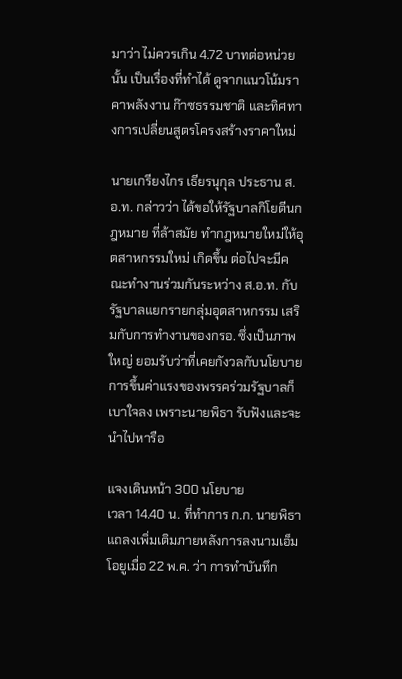มาว่า ไม่ควรเกิน 4.72 บาทต่อหน่วยนั้น เป็นเรื่องที่ทำได้ ดูจากแนวโน้มราคาพลังงาน ก๊าซธรรมชาติ และทิศทางการเปลี่ยนสูตรโครงสร้างราคาใหม่

นายเกรียงไกร เธียรนุกุล ประธาน ส.อ.ท. กล่าวว่า ได้ขอให้รัฐบาลกิโยตีนกฎหมาย ที่ล้าสมัย ทำกฎหมายใหม่ให้อุตสาหกรรมใหม่ เกิดขึ้น ต่อไปจะมีคณะทำงานร่วมกันระหว่าง ส.อ.ท. กับรัฐบาลแยกรายกลุ่มอุตสาหกรรม เสริมกับการทำงานของกรอ. ซึ่งเป็นภาพใหญ่ ยอมรับว่าที่เคยกังวลกับนโยบายการขึ้นค่าแรงของพรรคร่วมรัฐบาลก็เบาใจลง เพราะนายพิธา รับฟังและจะนำไปหารือ

แจงเดินหน้า 300 นโยบาย
เวลา 14.40 น. ที่ทำการ ก.ก. นายพิธาแถลงเพิ่มเติมภายหลังการลงนามเอ็มโอยูเมื่อ 22 พ.ค. ว่า การทำบันทึก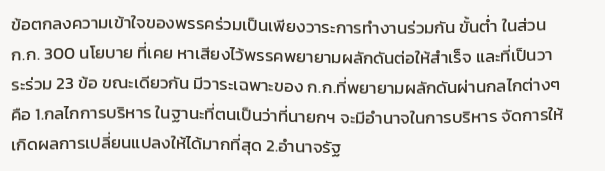ข้อตกลงความเข้าใจของพรรคร่วมเป็นเพียงวาระการทำงานร่วมกัน ขั้นต่ำ ในส่วน ก.ก. 300 นโยบาย ที่เคย หาเสียงไว้พรรคพยายามผลักดันต่อให้สำเร็จ และที่เป็นวาระร่วม 23 ข้อ ขณะเดียวกัน มีวาระเฉพาะของ ก.ก.ที่พยายามผลักดันผ่านกลไกต่างๆ คือ 1.กลไกการบริหาร ในฐานะที่ตนเป็นว่าที่นายกฯ จะมีอำนาจในการบริหาร จัดการให้เกิดผลการเปลี่ยนแปลงให้ได้มากที่สุด 2.อำนาจรัฐ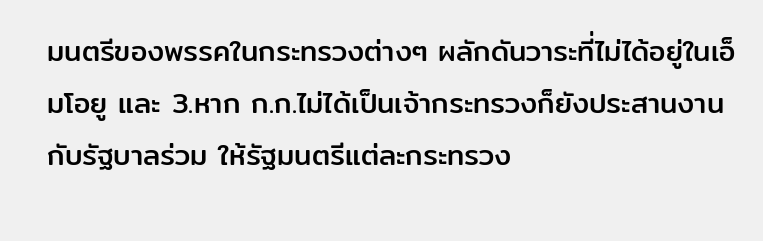มนตรีของพรรคในกระทรวงต่างๆ ผลักดันวาระที่ไม่ได้อยู่ในเอ็มโอยู และ 3.หาก ก.ก.ไม่ได้เป็นเจ้ากระทรวงก็ยังประสานงาน กับรัฐบาลร่วม ให้รัฐมนตรีแต่ละกระทรวง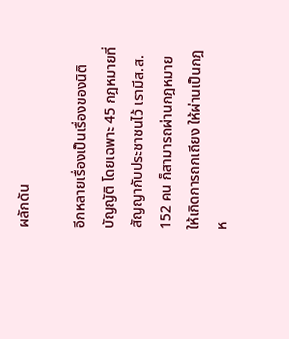ผลักดัน

อีกหลายเรื่องเป็นเรื่องของนิติบัญญัติ โดยเฉพาะ 45 กฎหมายที่สัญญากับประชาชนไว้ เรามีส.ส. 152 คน ก็สามารถผ่านกฎหมายให้เกิดการถกเถียง ให้ผ่านเป็นกฎห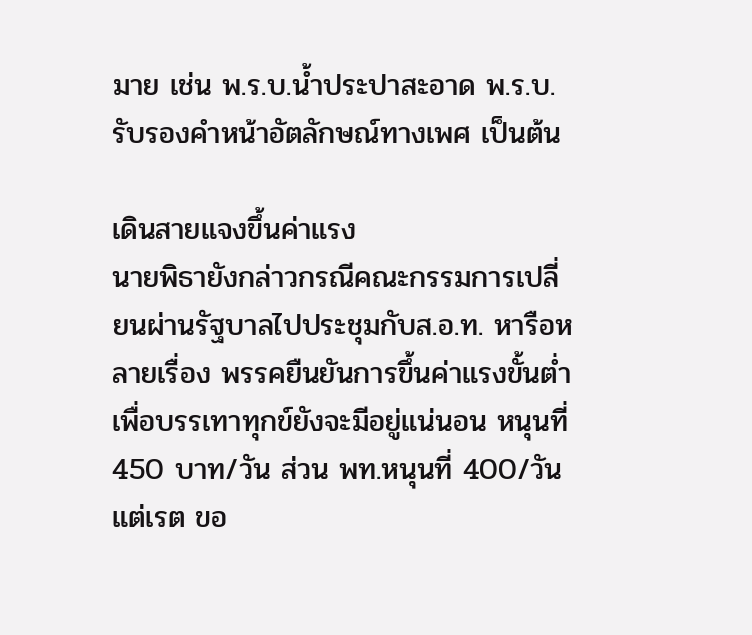มาย เช่น พ.ร.บ.น้ำประปาสะอาด พ.ร.บ.รับรองคำหน้าอัตลักษณ์ทางเพศ เป็นต้น

เดินสายแจงขึ้นค่าแรง
นายพิธายังกล่าวกรณีคณะกรรมการเปลี่ยนผ่านรัฐบาลไปประชุมกับส.อ.ท. หารือหลายเรื่อง พรรคยืนยันการขึ้นค่าแรงขั้นต่ำเพื่อบรรเทาทุกข์ยังจะมีอยู่แน่นอน หนุนที่ 450 บาท/วัน ส่วน พท.หนุนที่ 400/วัน แต่เรต ขอ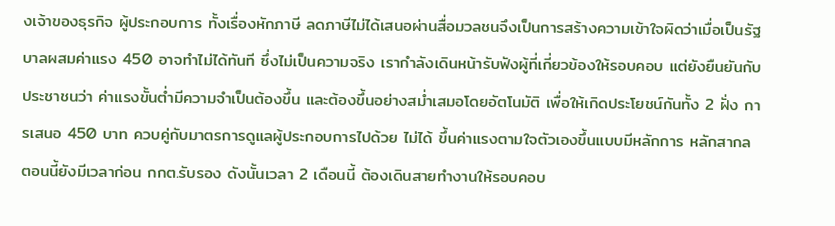งเจ้าของธุรกิจ ผู้ประกอบการ ทั้งเรื่องหักภาษี ลดภาษีไม่ได้เสนอผ่านสื่อมวลชนจึงเป็นการสร้างความเข้าใจผิดว่าเมื่อเป็นรัฐบาลผสมค่าแรง 450 อาจทำไม่ได้ทันที ซึ่งไม่เป็นความจริง เรากำลังเดินหน้ารับฟังผู้ที่เกี่ยวข้องให้รอบคอบ แต่ยังยืนยันกับประชาชนว่า ค่าแรงขั้นต่ำมีความจำเป็นต้องขึ้น และต้องขึ้นอย่างสม่ำเสมอโดยอัตโนมัติ เพื่อให้เกิดประโยชน์กันทั้ง 2 ฝั่ง การเสนอ 450 บาท ควบคู่กับมาตรการดูแลผู้ประกอบการไปด้วย ไม่ได้ ขึ้นค่าแรงตามใจตัวเองขึ้นแบบมีหลักการ หลักสากล ตอนนี้ยังมีเวลาก่อน กกต.รับรอง ดังนั้นเวลา 2 เดือนนี้ ต้องเดินสายทำงานให้รอบคอบ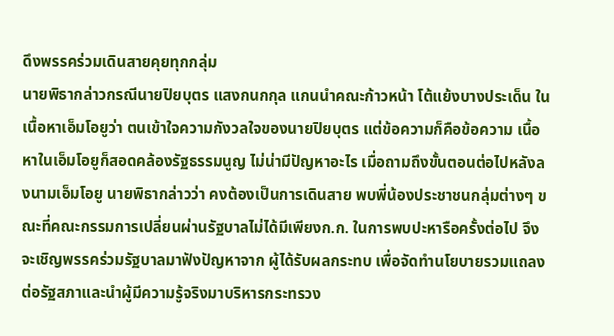ดึงพรรคร่วมเดินสายคุยทุกกลุ่ม
นายพิธากล่าวกรณีนายปิยบุตร แสงกนกกุล แกนนำคณะก้าวหน้า โต้แย้งบางประเด็น ในเนื้อหาเอ็มโอยูว่า ตนเข้าใจความกังวลใจของนายปิยบุตร แต่ข้อความก็คือข้อความ เนื้อหาในเอ็มโอยูก็สอดคล้องรัฐธรรมนูญ ไม่น่ามีปัญหาอะไร เมื่อถามถึงขั้นตอนต่อไปหลังลงนามเอ็มโอยู นายพิธากล่าวว่า คงต้องเป็นการเดินสาย พบพี่น้องประชาชนกลุ่มต่างๆ ขณะที่คณะกรรมการเปลี่ยนผ่านรัฐบาลไม่ได้มีเพียงก.ก. ในการพบปะหารือครั้งต่อไป จึงจะเชิญพรรคร่วมรัฐบาลมาฟังปัญหาจาก ผู้ได้รับผลกระทบ เพื่อจัดทำนโยบายรวมแถลง ต่อรัฐสภาและนำผู้มีความรู้จริงมาบริหารกระทรวง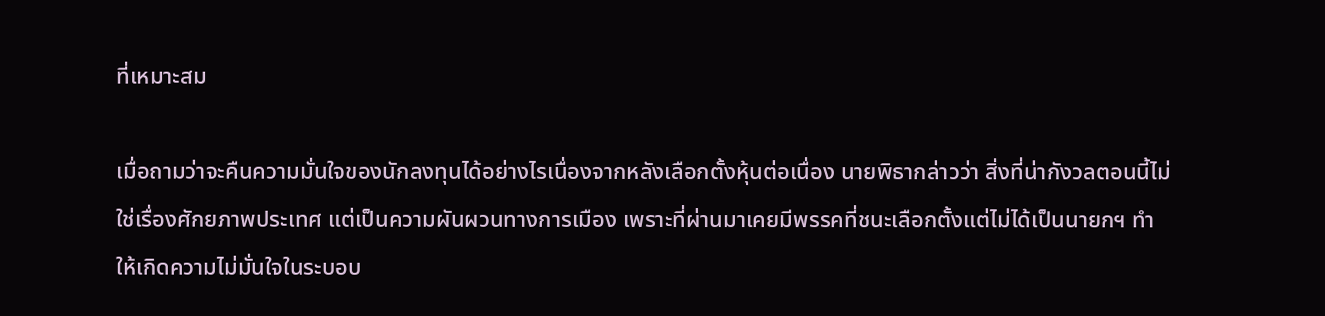ที่เหมาะสม

เมื่อถามว่าจะคืนความมั่นใจของนักลงทุนได้อย่างไรเนื่องจากหลังเลือกตั้งหุ้นต่อเนื่อง นายพิธากล่าวว่า สิ่งที่น่ากังวลตอนนี้ไม่ใช่เรื่องศักยภาพประเทศ แต่เป็นความผันผวนทางการเมือง เพราะที่ผ่านมาเคยมีพรรคที่ชนะเลือกตั้งแต่ไม่ได้เป็นนายกฯ ทำให้เกิดความไม่มั่นใจในระบอบ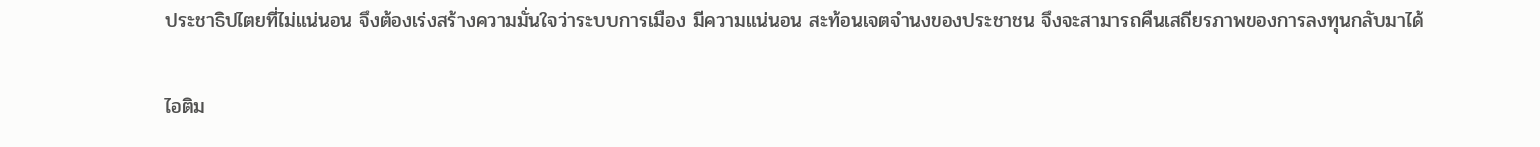ประชาธิปไตยที่ไม่แน่นอน จึงต้องเร่งสร้างความมั่นใจว่าระบบการเมือง มีความแน่นอน สะท้อนเจตจำนงของประชาชน จึงจะสามารถคืนเสถียรภาพของการลงทุนกลับมาได้

ไอติม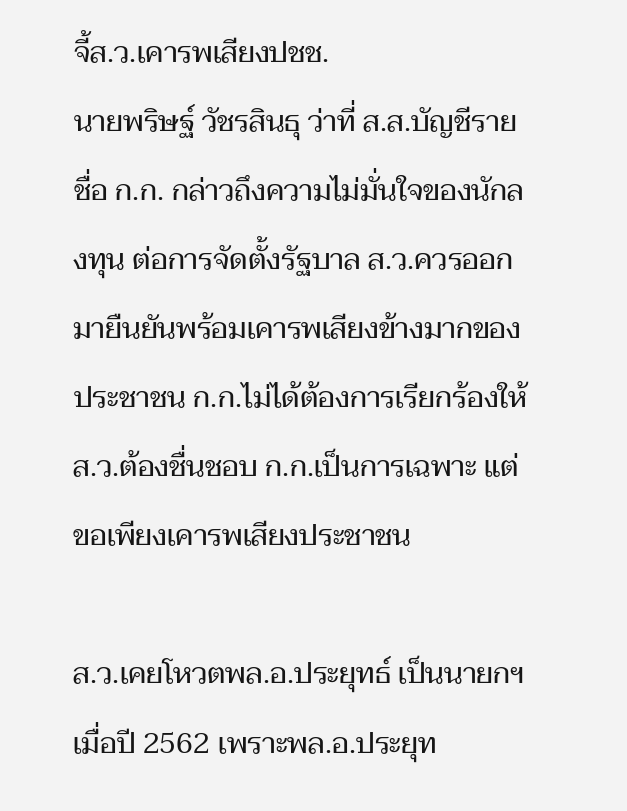จี้ส.ว.เคารพเสียงปชช.
นายพริษฐ์ วัชรสินธุ ว่าที่ ส.ส.บัญชีรายชื่อ ก.ก. กล่าวถึงความไม่มั่นใจของนักลงทุน ต่อการจัดตั้งรัฐบาล ส.ว.ควรออกมายืนยันพร้อมเคารพเสียงข้างมากของประชาชน ก.ก.ไม่ได้ต้องการเรียกร้องให้ ส.ว.ต้องชื่นชอบ ก.ก.เป็นการเฉพาะ แต่ขอเพียงเคารพเสียงประชาชน

ส.ว.เคยโหวตพล.อ.ประยุทธ์ เป็นนายกฯ เมื่อปี 2562 เพราะพล.อ.ประยุท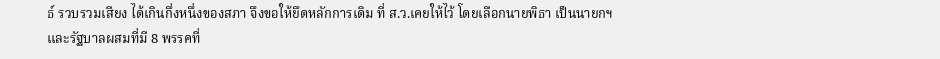ธ์ รวบรวมเสียง ได้เกินกึ่งหนึ่งของสภา จึงขอให้ยึดหลักการเดิม ที่ ส.ว.เคยให้ไว้ โดยเลือกนายพิธา เป็นนายกฯ และรัฐบาลผสมที่มี 8 พรรคที่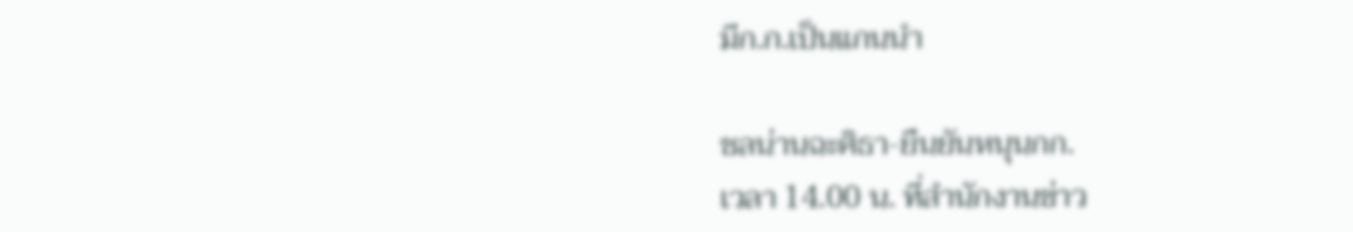มีก.ก.เป็นแกนนำ

ชลน่านฉะศิธา-ยืนยันหนุนกก.
เวลา 14.00 น. ที่สำนักงานข่าว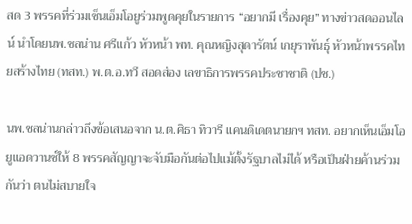สด 3 พรรคที่ร่วมเซ็นเอ็มโอยูร่วมพูดคุยในรายการ “อยากมี เรื่องคุย” ทางข่าวสดออนไลน์ นำโดยนพ.ชลน่าน ศรีแก้ว หัวหน้า พท. คุณหญิงสุดารัตน์ เกยุราพันธุ์ หัวหน้าพรรคไทยสร้างไทย (ทสท.) พ.ต.อ.ทวี สอดส่อง เลขาธิการพรรคประชาชาติ (ปช.)

นพ.ชลน่านกล่าวถึงข้อเสนอจาก น.ต.ศิธา ทิวารี แคนดิเดตนายกฯ ทสท. อยากเห็นเอ็มโอยูแอดวานซ์ให้ 8 พรรคสัญญาจะจับมือกันต่อไปแม้ตั้งรัฐบาลไม่ได้ หรือเป็นฝ่ายค้านร่วมกันว่า ตนไม่สบายใจ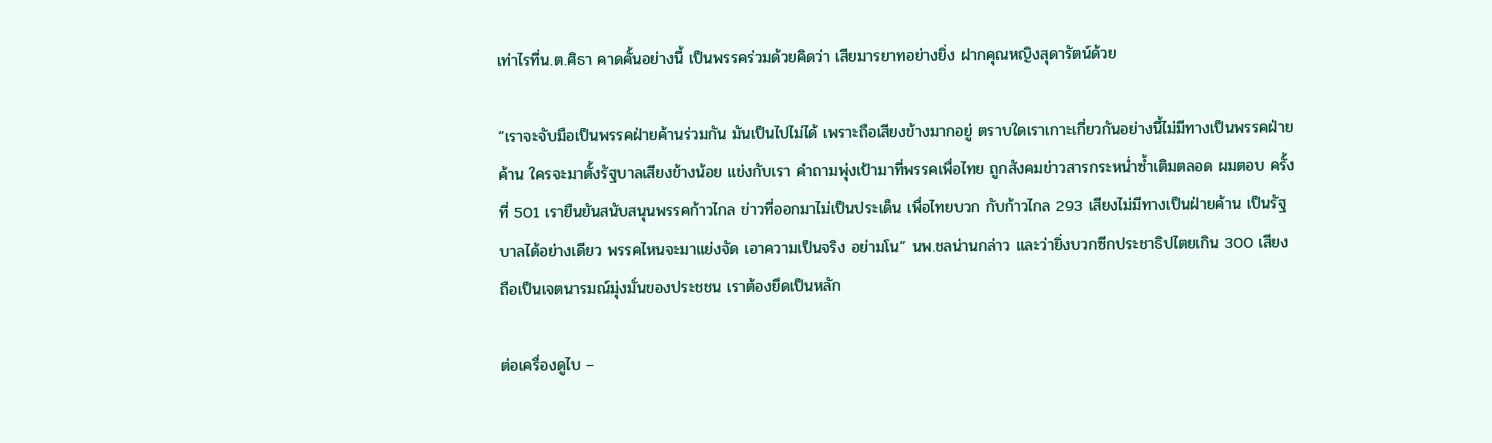เท่าไรที่น.ต.ศิธา คาดคั้นอย่างนี้ เป็นพรรคร่วมด้วยคิดว่า เสียมารยาทอย่างยิ่ง ฝากคุณหญิงสุดารัตน์ด้วย

“เราจะจับมือเป็นพรรคฝ่ายค้านร่วมกัน มันเป็นไปไม่ได้ เพราะถือเสียงข้างมากอยู่ ตราบใดเราเกาะเกี่ยวกันอย่างนี้ไม่มีทางเป็นพรรคฝ่ายค้าน ใครจะมาตั้งรัฐบาลเสียงข้างน้อย แข่งกับเรา คำถามพุ่งเป้ามาที่พรรคเพื่อไทย ถูกสังคมข่าวสารกระหน่ำซ้ำเติมตลอด ผมตอบ ครั้งที่ 501 เรายืนยันสนับสนุนพรรคก้าวไกล ข่าวที่ออกมาไม่เป็นประเด็น เพื่อไทยบวก กับก้าวไกล 293 เสียงไม่มีทางเป็นฝ่ายค้าน เป็นรัฐบาลได้อย่างเดียว พรรคไหนจะมาแย่งจัด เอาความเป็นจริง อย่ามโน” นพ.ชลน่านกล่าว และว่ายิ่งบวกซีกประชาธิปไตยเกิน 300 เสียง ถือเป็นเจตนารมณ์มุ่งมั่นของประชชน เราต้องยึดเป็นหลัก

ต่อเครื่องดูไบ –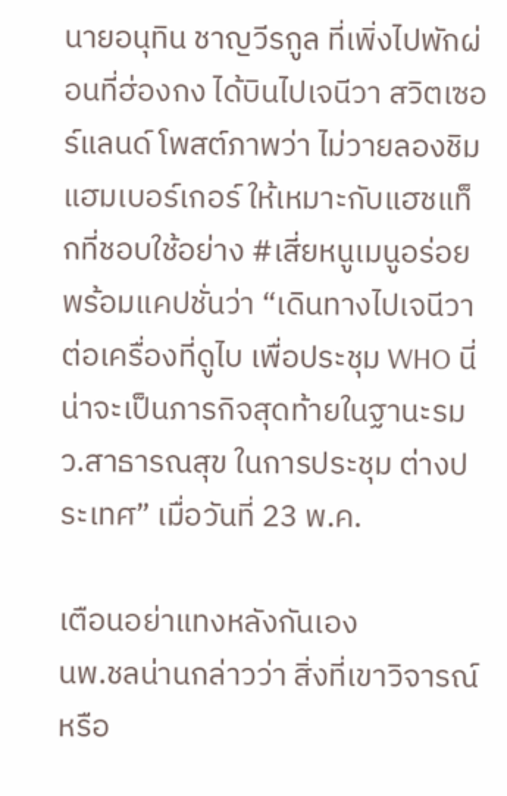นายอนุทิน ชาญวีรกูล ที่เพิ่งไปพักผ่อนที่ฮ่องกง ได้บินไปเจนีวา สวิตเซอร์แลนด์ โพสต์ภาพว่า ไม่วายลองชิมแฮมเบอร์เกอร์ ให้เหมาะกับแฮชแท็กที่ชอบใช้อย่าง #เสี่ยหนูเมนูอร่อย พร้อมแคปชั่นว่า “เดินทางไปเจนีวา ต่อเครื่องที่ดูไบ เพื่อประชุม WHO นี่น่าจะเป็นภารกิจสุดท้ายในฐานะรมว.สาธารณสุข ในการประชุม ต่างประเทศ” เมื่อวันที่ 23 พ.ค.

เตือนอย่าแทงหลังกันเอง
นพ.ชลน่านกล่าวว่า สิ่งที่เขาวิจารณ์หรือ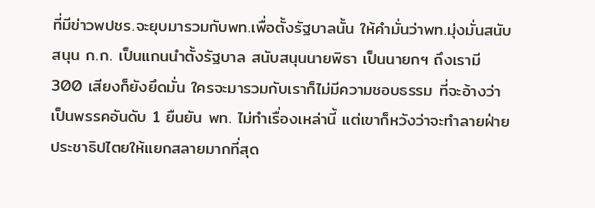ที่มีข่าวพปชร.จะยุบมารวมกับพท.เพื่อตั้งรัฐบาลนั้น ให้คำมั่นว่าพท.มุ่งมั่นสนับสนุน ก.ก. เป็นแกนนำตั้งรัฐบาล สนับสนุนนายพิธา เป็นนายกฯ ถึงเรามี 300 เสียงก็ยังยึดมั่น ใครจะมารวมกับเราก็ไม่มีความชอบธรรม ที่จะอ้างว่าเป็นพรรคอันดับ 1 ยืนยัน พท. ไม่ทำเรื่องเหล่านี้ แต่เขาก็หวังว่าจะทำลายฝ่ายประชาธิปไตยให้แยกสลายมากที่สุด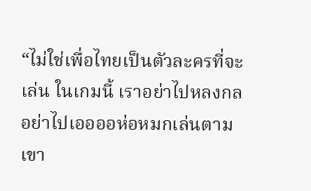“ไม่ใช่เพื่อไทยเป็นตัวละครที่จะเล่น ในเกมนี้ เราอย่าไปหลงกล อย่าไปเออออห่อหมกเล่นตามเขา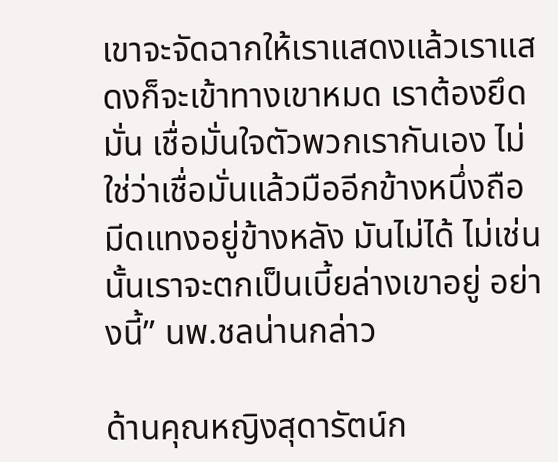เขาจะจัดฉากให้เราแสดงแล้วเราแสดงก็จะเข้าทางเขาหมด เราต้องยึดมั่น เชื่อมั่นใจตัวพวกเรากันเอง ไม่ใช่ว่าเชื่อมั่นแล้วมืออีกข้างหนึ่งถือมีดแทงอยู่ข้างหลัง มันไม่ได้ ไม่เช่นนั้นเราจะตกเป็นเบี้ยล่างเขาอยู่ อย่างนี้” นพ.ชลน่านกล่าว

ด้านคุณหญิงสุดารัตน์ก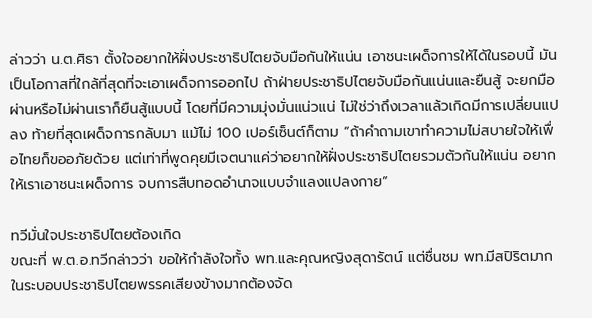ล่าวว่า น.ต.ศิธา ตั้งใจอยากให้ฝั่งประชาธิปไตยจับมือกันให้แน่น เอาชนะเผด็จการให้ได้ในรอบนี้ มันเป็นโอกาสที่ใกล้ที่สุดที่จะเอาเผด็จการออกไป ถ้าฝ่ายประชาธิปไตยจับมือกันแน่นและยืนสู้ จะยกมือผ่านหรือไม่ผ่านเราก็ยืนสู้แบบนี้ โดยที่มีความมุ่งมั่นแน่วแน่ ไม่ใช่ว่าถึงเวลาแล้วเกิดมีการเปลี่ยนแปลง ท้ายที่สุดเผด็จการกลับมา แม้ไม่ 100 เปอร์เซ็นต์ก็ตาม “ถ้าคำถามเขาทำความไม่สบายใจให้เพื่อไทยก็ขออภัยด้วย แต่เท่าที่พูดคุยมีเจตนาแค่ว่าอยากให้ฝั่งประชาธิปไตยรวมตัวกันให้แน่น อยากให้เราเอาชนะเผด็จการ จบการสืบทอดอำนาจแบบจำแลงแปลงกาย”

ทวีมั่นใจประชาธิปไตยต้องเกิด
ขณะที่ พ.ต.อ.ทวีกล่าวว่า ขอให้กำลังใจทั้ง พท.และคุณหญิงสุดารัตน์ แต่ชื่นชม พท.มีสปิริตมาก ในระบอบประชาธิปไตยพรรคเสียงข้างมากต้องจัด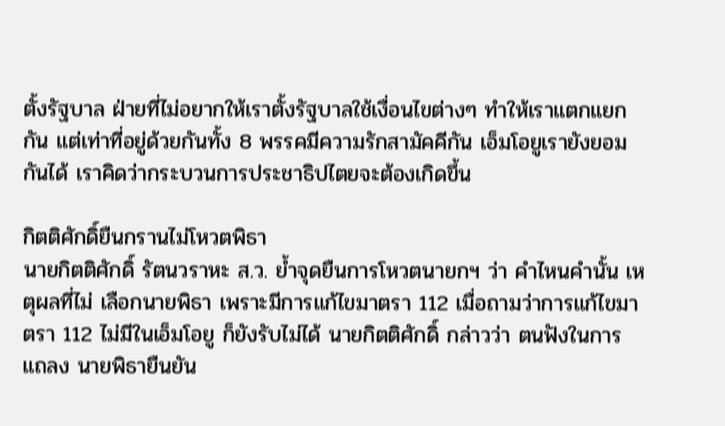ตั้งรัฐบาล ฝ่ายที่ไม่อยากให้เราตั้งรัฐบาลใช้เงื่อนไขต่างๆ ทำให้เราแตกแยกกัน แต่เท่าที่อยู่ด้วยกันทั้ง 8 พรรคมีความรักสามัคคีกัน เอ็มโอยูเรายังยอมกันได้ เราคิดว่ากระบวนการประชาธิปไตยจะต้องเกิดขึ้น

กิตติศักดิ์ยืนกรานไม่โหวตพิธา
นายกิตติศักดิ์ รัตนวราหะ ส.ว. ย้ำจุดยืนการโหวตนายกฯ ว่า คำไหนคำนั้น เหตุผลที่ไม่ เลือกนายพิธา เพราะมีการแก้ไขมาตรา 112 เมื่อถามว่าการแก้ไขมาตรา 112 ไม่มีในเอ็มโอยู ก็ยังรับไม่ได้ นายกิตติศักดิ์ กล่าวว่า ตนฟังในการ แถลง นายพิธายืนยัน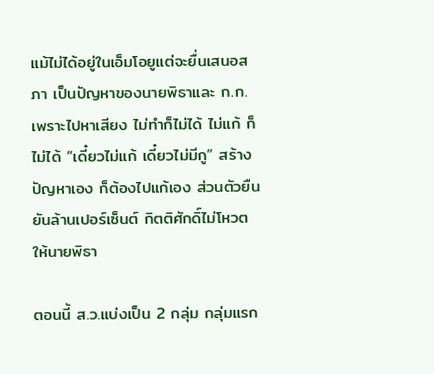แม้ไม่ได้อยู่ในเอ็มโอยูแต่จะยื่นเสนอสภา เป็นปัญหาของนายพิธาและ ก.ก.เพราะไปหาเสียง ไม่ทำก็ไม่ได้ ไม่แก้ ก็ไม่ได้ “เดี๋ยวไม่แก้ เดี๋ยวไม่มีกู” สร้างปัญหาเอง ก็ต้องไปแก้เอง ส่วนตัวยืนยันล้านเปอร์เซ็นต์ กิตติศักดิ์ไม่โหวตให้นายพิธา

ตอนนี้ ส.ว.แบ่งเป็น 2 กลุ่ม กลุ่มแรก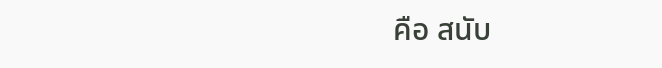คือ สนับ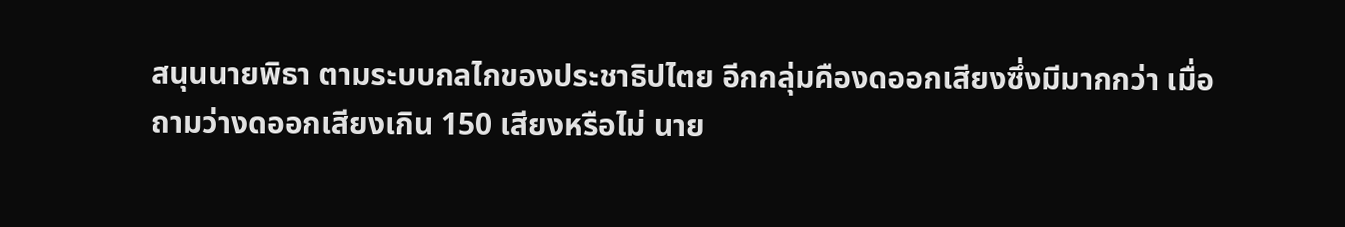สนุนนายพิธา ตามระบบกลไกของประชาธิปไตย อีกกลุ่มคืองดออกเสียงซึ่งมีมากกว่า เมื่อถามว่างดออกเสียงเกิน 150 เสียงหรือไม่ นาย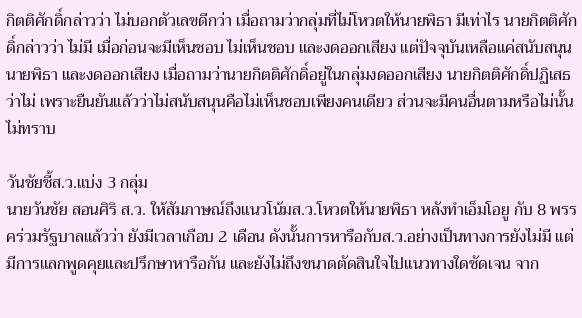กิตติศักดิ์กล่าวว่า ไม่บอกตัวเลขดีกว่า เมื่อถามว่ากลุ่มที่ไม่โหวตให้นายพิธา มีเท่าไร นายกิตติศักดิ์กล่าวว่า ไม่มี เมื่อก่อนจะมีเห็นชอบ ไม่เห็นชอบ และงดออกเสียง แต่ปัจจุบันเหลือแค่สนับสนุนนายพิธา และงดออกเสียง เมื่อถามว่านายกิตติศักดิ์อยู่ในกลุ่มงดออกเสียง นายกิตติศักดิ์ปฏิเสธว่าไม่ เพราะยืนยันแล้วว่าไม่สนับสนุนคือไม่เห็นชอบเพียงคนเดียว ส่วนจะมีคนอื่นตามหรือไม่นั้นไม่ทราบ

วันชัยชี้ส.ว.แบ่ง 3 กลุ่ม
นายวันชัย สอนศิริ ส.ว. ให้สัมภาษณ์ถึงแนวโน้มส.ว.โหวตให้นายพิธา หลังทำเอ็มโอยู กับ 8 พรรคร่วมรัฐบาลแล้วว่า ยังมีเวลาเกือบ 2 เดือน ดังนั้นการหารือกับส.ว.อย่างเป็นทางการยังไม่มี แต่มีการแลกพูดคุยและปรึกษาหารือกัน และยังไม่ถึงขนาดตัดสินใจไปแนวทางใดชัดเจน จาก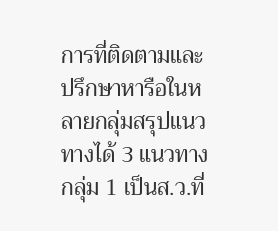การที่ติดตามและปรึกษาหารือในหลายกลุ่มสรุปแนวทางได้ 3 แนวทาง กลุ่ม 1 เป็นส.ว.ที่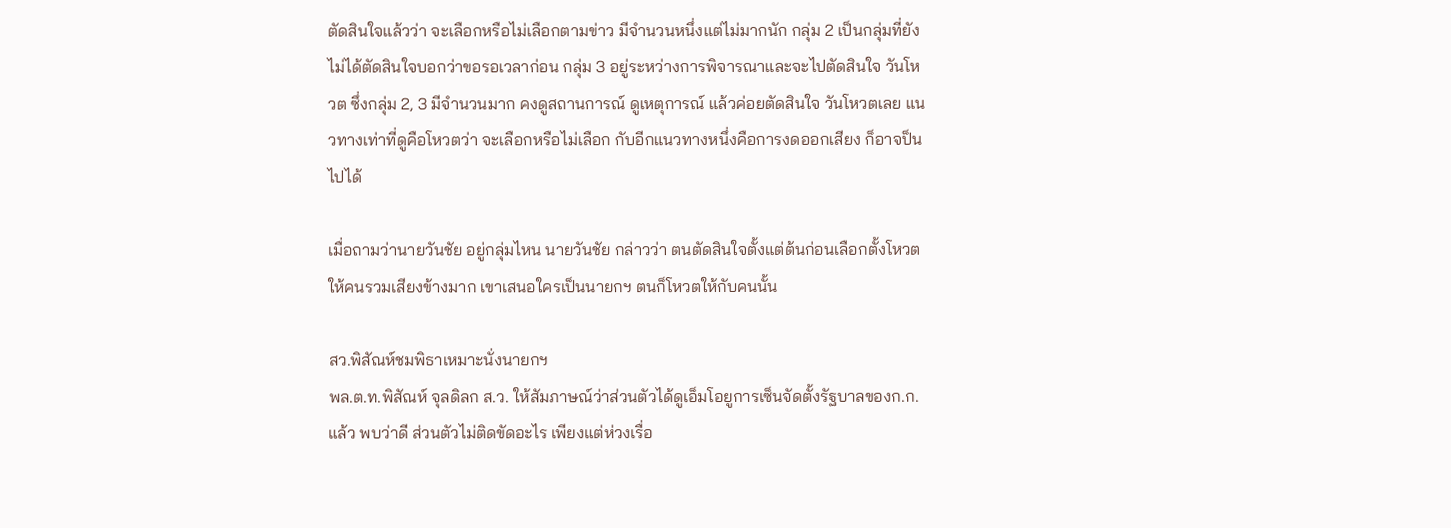ตัดสินใจแล้วว่า จะเลือกหรือไม่เลือกตามข่าว มีจำนวนหนึ่งแต่ไม่มากนัก กลุ่ม 2 เป็นกลุ่มที่ยังไม่ได้ตัดสินใจบอกว่าขอรอเวลาก่อน กลุ่ม 3 อยู่ระหว่างการพิจารณาและจะไปตัดสินใจ วันโหวต ซึ่งกลุ่ม 2, 3 มีจำนวนมาก คงดูสถานการณ์ ดูเหตุการณ์ แล้วค่อยตัดสินใจ วันโหวตเลย แนวทางเท่าที่ดูคือโหวตว่า จะเลือกหรือไม่เลือก กับอีกแนวทางหนึ่งคือการงดออกเสียง ก็อาจป็นไปได้

เมื่อถามว่านายวันชัย อยู่กลุ่มไหน นายวันชัย กล่าวว่า ตนตัดสินใจตั้งแต่ต้นก่อนเลือกตั้งโหวตให้คนรวมเสียงข้างมาก เขาเสนอใครเป็นนายกฯ ตนก็โหวตให้กับคนนั้น

สว.พิสัณห์ชมพิธาเหมาะนั่งนายกฯ
พล.ต.ท.พิสัณห์ จุลดิลก ส.ว. ให้สัมภาษณ์ว่าส่วนตัวได้ดูเอ็มโอยูการเซ็นจัดตั้งรัฐบาลของก.ก.แล้ว พบว่าดี ส่วนตัวไม่ติดขัดอะไร เพียงแต่ห่วงเรื่อ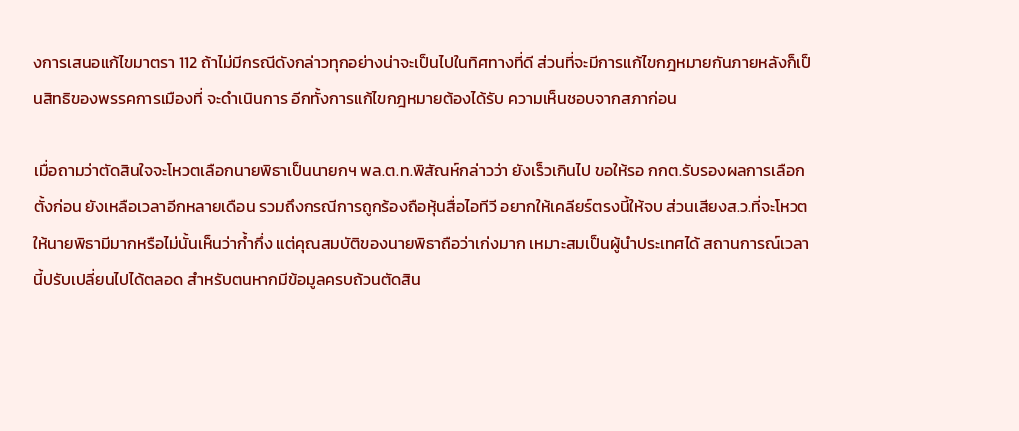งการเสนอแก้ไขมาตรา 112 ถ้าไม่มีกรณีดังกล่าวทุกอย่างน่าจะเป็นไปในทิศทางที่ดี ส่วนที่จะมีการแก้ไขกฎหมายกันภายหลังก็เป็นสิทธิของพรรคการเมืองที่ จะดำเนินการ อีกทั้งการแก้ไขกฎหมายต้องได้รับ ความเห็นชอบจากสภาก่อน

เมื่อถามว่าตัดสินใจจะโหวตเลือกนายพิธาเป็นนายกฯ พล.ต.ท.พิสัณห์กล่าวว่า ยังเร็วเกินไป ขอให้รอ กกต.รับรองผลการเลือกตั้งก่อน ยังเหลือเวลาอีกหลายเดือน รวมถึงกรณีการถูกร้องถือหุ้นสื่อไอทีวี อยากให้เคลียร์ตรงนี้ให้จบ ส่วนเสียงส.ว.ที่จะโหวตให้นายพิธามีมากหรือไม่นั้นเห็นว่าก้ำกึ่ง แต่คุณสมบัติของนายพิธาถือว่าเก่งมาก เหมาะสมเป็นผู้นำประเทศได้ สถานการณ์เวลานี้ปรับเปลี่ยนไปได้ตลอด สำหรับตนหากมีข้อมูลครบถ้วนตัดสิน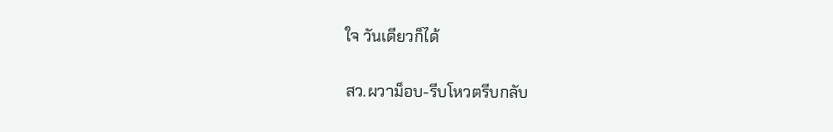ใจ วันเดียวก็ได้

สว.ผวาม็อบ-รีบโหวตรีบกลับ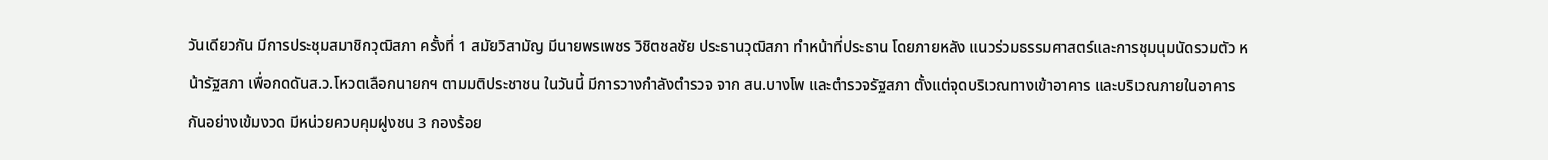วันเดียวกัน มีการประชุมสมาชิกวุฒิสภา ครั้งที่ 1 สมัยวิสามัญ มีนายพรเพชร วิชิตชลชัย ประธานวุฒิสภา ทำหน้าที่ประธาน โดยภายหลัง แนวร่วมธรรมศาสตร์และการชุมนุมนัดรวมตัว หน้ารัฐสภา เพื่อกดดันส.ว.โหวตเลือกนายกฯ ตามมติประชาชน ในวันนี้ มีการวางกำลังตำรวจ จาก สน.บางโพ และตำรวจรัฐสภา ตั้งแต่จุดบริเวณทางเข้าอาคาร และบริเวณภายในอาคารกันอย่างเข้มงวด มีหน่วยควบคุมฝูงชน 3 กองร้อย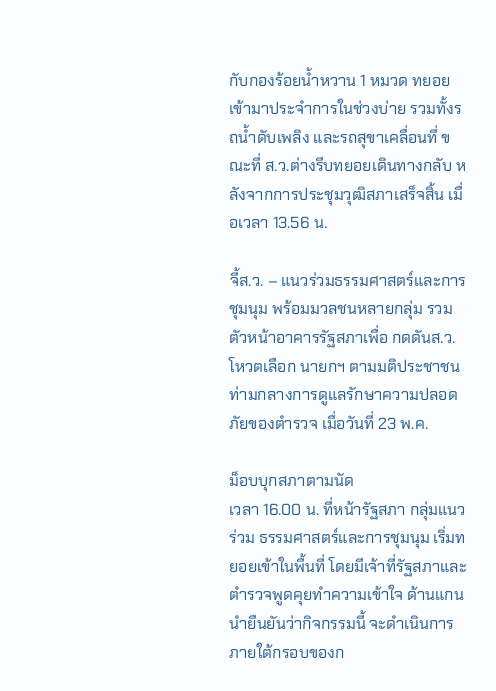กับกองร้อยน้ำหวาน 1 หมวด ทยอยเข้ามาประจำการในช่วงบ่าย รวมทั้งรถน้ำดับเพลิง และรถสุขาเคลื่อนที่ ขณะที่ ส.ว.ต่างรีบทยอยเดินทางกลับ หลังจากการประชุมวุฒิสภาเสร็จสิ้น เมื่อเวลา 13.56 น.

จี้ส.ว. – แนวร่วมธรรมศาสตร์และการชุมนุม พร้อมมวลชนหลายกลุ่ม รวมตัวหน้าอาคารรัฐสภาเพื่อ กดดันส.ว.โหวตเลือก นายกฯ ตามมติประชาชน ท่ามกลางการดูแลรักษาความปลอดภัยของตำรวจ เมื่อวันที่ 23 พ.ค.

ม็อบบุกสภาตามนัด
เวลา 16.00 น. ที่หน้ารัฐสภา กลุ่มแนวร่วม ธรรมศาสตร์และการชุมนุม เริ่มทยอยเข้าในพื้นที่ โดยมีเจ้าที่รัฐสภาและตำรวจพูดคุยทำความเข้าใจ ด้านแกนนำยืนยันว่ากิจกรรมนี้ จะดำเนินการภายใต้กรอบของก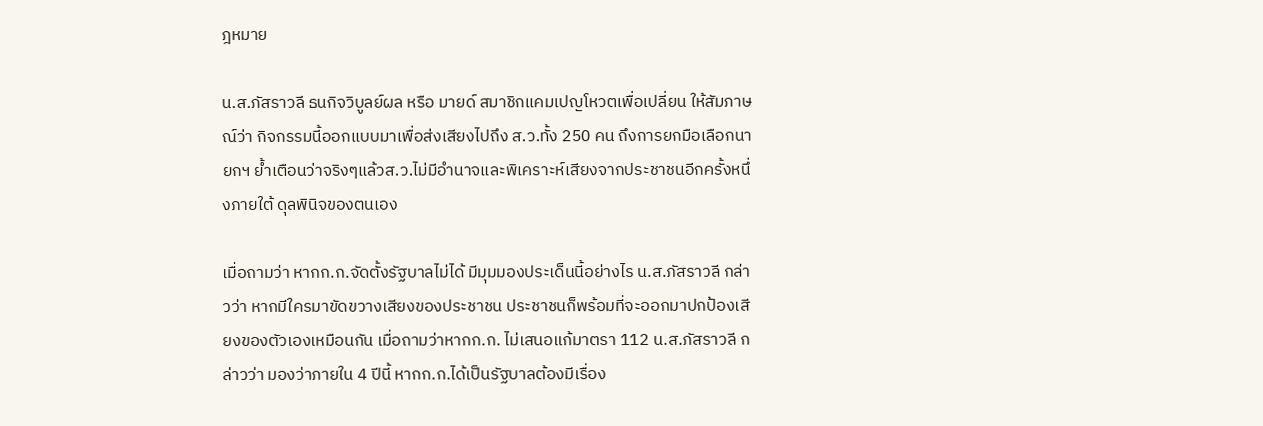ฎหมาย

น.ส.ภัสราวลี ธนกิจวิบูลย์ผล หรือ มายด์ สมาชิกแคมเปญโหวตเพื่อเปลี่ยน ให้สัมภาษณ์ว่า กิจกรรมนี้ออกแบบมาเพื่อส่งเสียงไปถึง ส.ว.ทั้ง 250 คน ถึงการยกมือเลือกนายกฯ ย้ำเตือนว่าจริงๆแล้วส.ว.ไม่มีอำนาจและพิเคราะห์เสียงจากประชาชนอีกครั้งหนึ่งภายใต้ ดุลพินิจของตนเอง

เมื่อถามว่า หากก.ก.จัดตั้งรัฐบาลไม่ได้ มีมุมมองประเด็นนี้อย่างไร น.ส.ภัสราวลี กล่าวว่า หากมีใครมาขัดขวางเสียงของประชาชน ประชาชนก็พร้อมที่จะออกมาปกป้องเสียงของตัวเองเหมือนกัน เมื่อถามว่าหากก.ก. ไม่เสนอแก้มาตรา 112 น.ส.ภัสราวลี กล่าวว่า มองว่าภายใน 4 ปีนี้ หากก.ก.ได้เป็นรัฐบาลต้องมีเรื่อง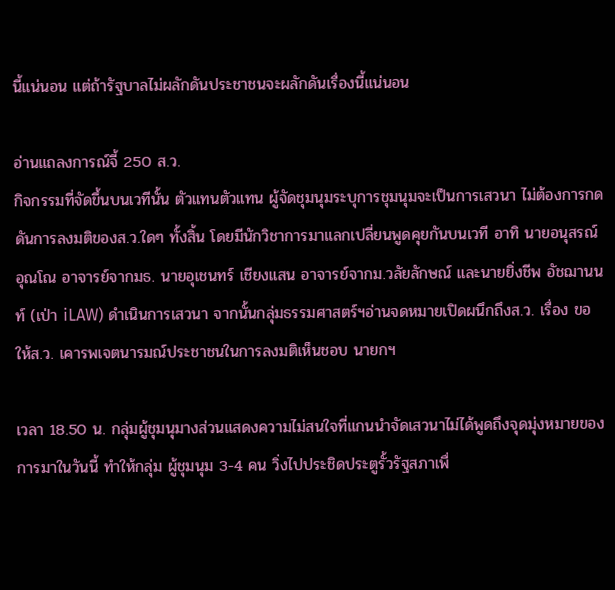นี้แน่นอน แต่ถ้ารัฐบาลไม่ผลักดันประชาชนจะผลักดันเรื่องนี้แน่นอน

อ่านแถลงการณ์จี้ 250 ส.ว.
กิจกรรมที่จัดขึ้นบนเวทีนั้น ตัวแทนตัวแทน ผู้จัดชุมนุมระบุการชุมนุมจะเป็นการเสวนา ไม่ต้องการกดดันการลงมติของส.ว.ใดๆ ทั้งสิ้น โดยมีนักวิชาการมาแลกเปลี่ยนพูดคุยกันบนเวที อาทิ นายอนุสรณ์ อุณโณ อาจารย์จากมธ. นายอุเชนทร์ เชียงแสน อาจารย์จากม.วลัยลักษณ์ และนายยิ่งชีพ อัชฌานนท์ (เป่า iLAW) ดำเนินการเสวนา จากนั้นกลุ่มธรรมศาสตร์ฯอ่านจดหมายเปิดผนึกถึงส.ว. เรื่อง ขอให้ส.ว. เคารพเจตนารมณ์ประชาชนในการลงมติเห็นชอบ นายกฯ

เวลา 18.50 น. กลุ่มผู้ชุมนุมางส่วนแสดงความไม่สนใจที่แกนนำจัดเสวนาไม่ได้พูดถึงจุดมุ่งหมายของการมาในวันนี้ ทำให้กลุ่ม ผู้ชุมนุม 3-4 คน วิ่งไปประชิดประตูรั้วรัฐสภาเพื่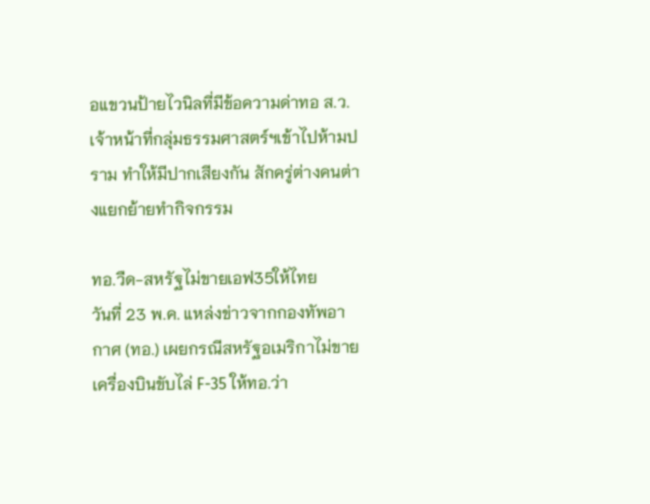อแขวนป้ายไวนิลที่มีข้อความด่าทอ ส.ว. เจ้าหน้าที่กลุ่มธรรมศาสตร์ฯเข้าไปห้ามปราม ทำให้มีปากเสียงกัน สักครู่ต่างคนต่างแยกย้ายทำกิจกรรม

ทอ.วืด-สหรัฐไม่ขายเอฟ35ให้ไทย
วันที่ 23 พ.ค. แหล่งข่าวจากกองทัพอากาศ (ทอ.) เผยกรณีสหรัฐอเมริกาไม่ขายเครื่องบินขับไล่ F-35 ให้ทอ.ว่า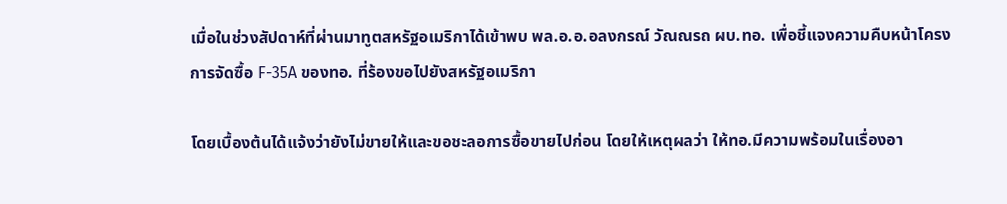เมื่อในช่วงสัปดาห์ที่ผ่านมาทูตสหรัฐอเมริกาได้เข้าพบ พล.อ.อ.อลงกรณ์ วัณณรถ ผบ.ทอ. เพื่อชี้แจงความคืบหน้าโครงการจัดซื้อ F-35A ของทอ. ที่ร้องขอไปยังสหรัฐอเมริกา

โดยเบื้องต้นได้แจ้งว่ายังไม่ขายให้และขอชะลอการซื้อขายไปก่อน โดยให้เหตุผลว่า ให้ทอ.มีความพร้อมในเรื่องอา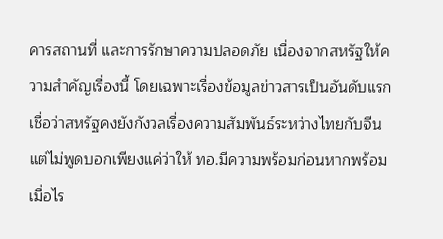คารสถานที่ และการรักษาความปลอดภัย เนื่องจากสหรัฐให้ความสำคัญเรื่องนี้ โดยเฉพาะเรื่องข้อมูลข่าวสารเป็นอันดับแรก เชื่อว่าสหรัฐคงยังกังวลเรื่องความสัมพันธ์ระหว่างไทยกับจีน แต่ไม่พูดบอกเพียงแค่ว่าให้ ทอ.มีความพร้อมก่อนหากพร้อมเมื่อไร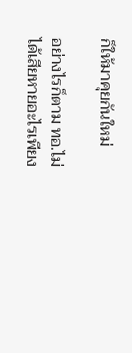ก็ให้มาคุยกันใหม่

อย่างไรก็ตาม ทอ.ไม่ได้เสียหายอะไรเพียง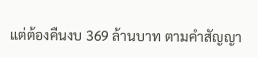แต่ต้องคืนงบ 369 ล้านบาท ตามคำสัญญา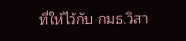ที่ให้ไว้กับ กมธ.วิสา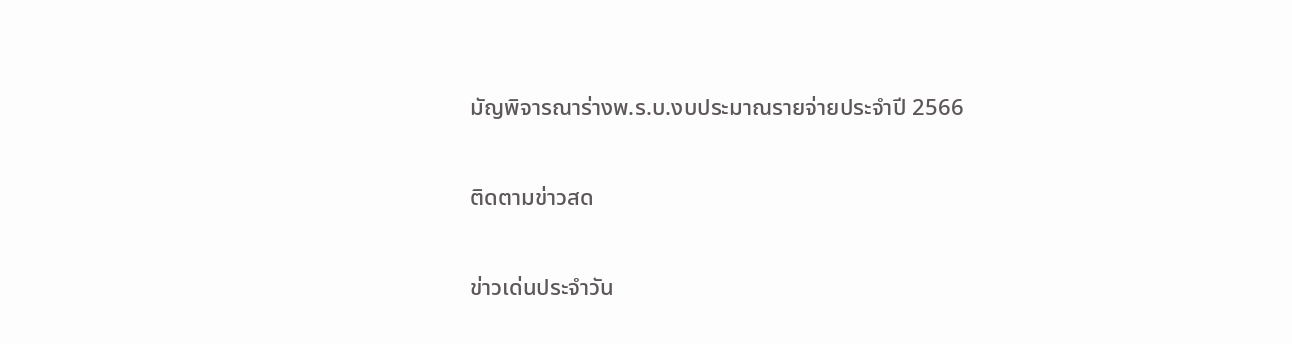มัญพิจารณาร่างพ.ร.บ.งบประมาณรายจ่ายประจำปี 2566

ติดตามข่าวสด

ข่าวเด่นประจำวัน